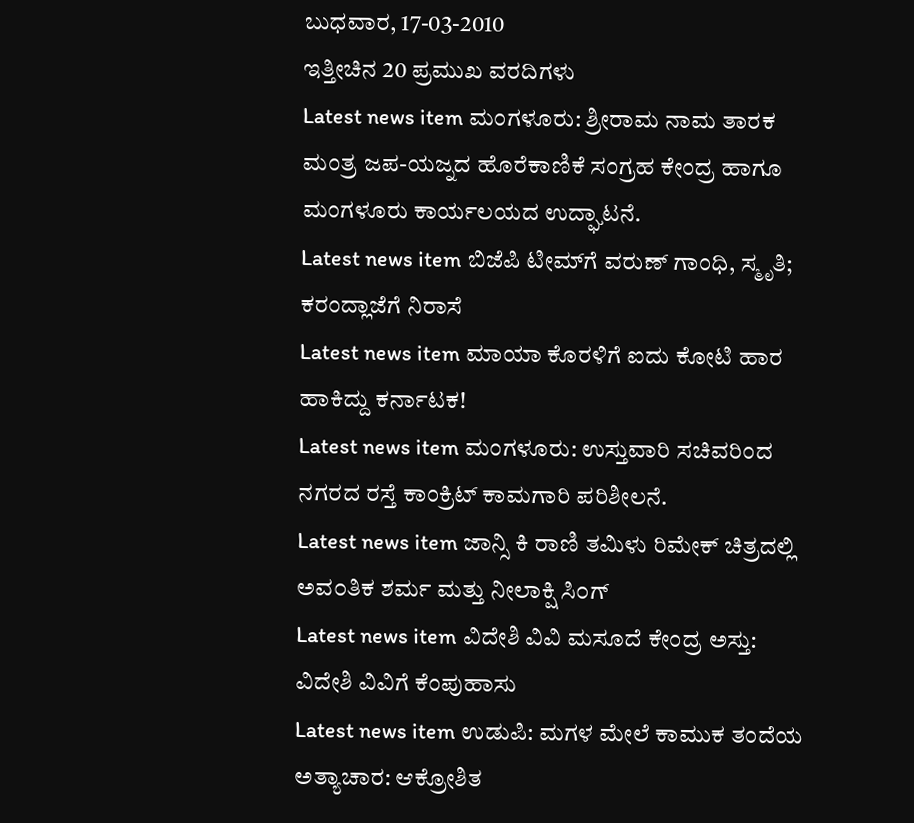ಬುಧವಾರ, 17-03-2010
ಇತ್ತೀಚಿನ 20 ಪ್ರಮುಖ ವರದಿಗಳು
Latest news item ಮಂಗಳೂರು: ಶ್ರೀರಾಮ ನಾಮ ತಾರಕ ಮಂತ್ರ ಜಪ-ಯಜ್ನದ ಹೊರೆಕಾಣಿಕೆ ಸಂಗ್ರಹ ಕೇಂದ್ರ ಹಾಗೂ ಮಂಗಳೂರು ಕಾರ್ಯಲಯದ ಉದ್ಘಾಟನೆ.
Latest news item ಬಿಜೆಪಿ ಟೀಮ್‌ಗೆ ವರುಣ್‌ ಗಾಂಧಿ, ಸ್ಮೃತಿ; ಕರಂದ್ಲಾಜೆಗೆ ನಿರಾಸೆ
Latest news item ಮಾಯಾ ಕೊರಳಿಗೆ ಐದು ಕೋಟಿ ಹಾರ ಹಾಕಿದ್ದು ಕರ್ನಾಟಕ!
Latest news item ಮಂಗಳೂರು: ಉಸ್ತುವಾರಿ ಸಚಿವರಿಂದ ನಗರದ ರಸ್ತೆ ಕಾಂಕ್ರಿಟ್ ಕಾಮಗಾರಿ ಪರಿಶೀಲನೆ.
Latest news item ಜಾನ್ಸಿ ಕಿ ರಾಣಿ ತಮಿಳು ರಿಮೇಕ್ ಚಿತ್ರದಲ್ಲಿ ಅವ೦ತಿಕ ಶರ್ಮ ಮತ್ತು ನೀಲಾಕ್ಷಿ ಸಿ೦ಗ್
Latest news item ವಿದೇಶಿ ವಿವಿ ಮಸೂದೆ ಕೇಂದ್ರ ಅಸ್ತು: ವಿದೇಶಿ ವಿವಿಗೆ ಕೆಂಪುಹಾಸು
Latest news item ಉಡುಪಿ: ಮಗಳ ಮೇಲೆ ಕಾಮುಕ ತಂದೆಯ ಅತ್ಯಾಚಾರ: ಆಕ್ರೋಶಿತ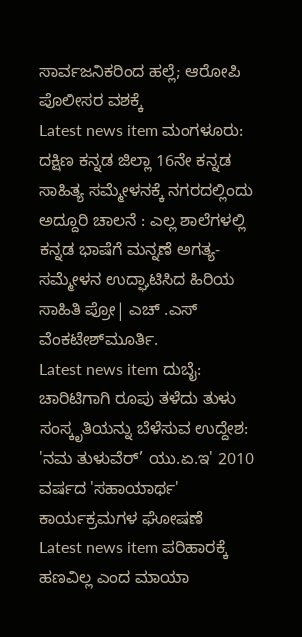ಸಾರ್ವಜನಿಕರಿಂದ ಹಲ್ಲೆ; ಆರೋಪಿ ಪೊಲೀಸರ ವಶಕ್ಕೆ
Latest news item ಮಂಗಳೂರು: ದಕ್ಷಿಣ ಕನ್ನಡ ಜಿಲ್ಲಾ 16ನೇ ಕನ್ನಡ ಸಾಹಿತ್ಯ ಸಮ್ಮೇಳನಕ್ಕೆ ನಗರದಲ್ಲಿಂದು ಅದ್ದೂರಿ ಚಾಲನೆ : ಎಲ್ಲ ಶಾಲೆಗಳಲ್ಲಿ ಕನ್ನಡ ಭಾಷೆಗೆ ಮನ್ನಣೆ ಅಗತ್ಯ- ಸಮ್ಮೇಳನ ಉದ್ಘಾಟಿಸಿದ ಹಿರಿಯ ಸಾಹಿತಿ ಪ್ರೋ| ಎಚ್ .ಎಸ್ ವೆಂಕಟೇಶ್‌ಮೂರ್ತಿ.
Latest news item ದುಬೈ: ಚಾರಿಟಿಗಾಗಿ ರೂಪು ತಳೆದು ತುಳು ಸಂಸ್ಕೃತಿಯನ್ನು ಬೆಳೆಸುವ ಉದ್ದೇಶ: 'ನಮ ತುಳುವೆರ್’ ಯು.ಏ.ಇ' 2010 ವರ್ಷದ 'ಸಹಾಯಾರ್ಥ' ಕಾರ್ಯಕ್ರಮಗಳ ಘೋಷಣೆ
Latest news item ಪರಿಹಾರಕ್ಕೆ ಹಣವಿಲ್ಲ ಎಂದ ಮಾಯಾ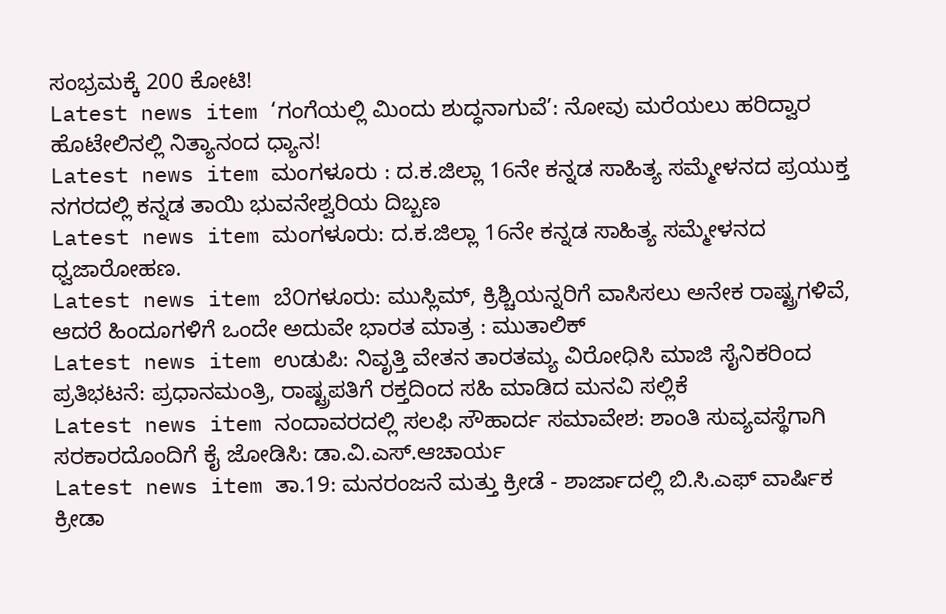ಸಂಭ್ರಮಕ್ಕೆ 200 ಕೋಟಿ!
Latest news item ‘ಗಂಗೆಯಲ್ಲಿ ಮಿಂದು ಶುದ್ಧನಾಗುವೆ’: ನೋವು ಮರೆಯಲು ಹರಿದ್ವಾರ ಹೊಟೇಲಿನಲ್ಲಿ ನಿತ್ಯಾನಂದ ಧ್ಯಾನ!
Latest news item ಮಂಗಳೂರು : ದ.ಕ.ಜಿಲ್ಲಾ 16ನೇ ಕನ್ನಡ ಸಾಹಿತ್ಯ ಸಮ್ಮೇಳನದ ಪ್ರಯುಕ್ತ ನಗರದಲ್ಲಿ ಕನ್ನಡ ತಾಯಿ ಭುವನೇಶ್ವರಿಯ ದಿಬ್ಬಣ
Latest news item ಮಂಗಳೂರು: ದ.ಕ.ಜಿಲ್ಲಾ 16ನೇ ಕನ್ನಡ ಸಾಹಿತ್ಯ ಸಮ್ಮೇಳನದ ಧ್ವಜಾರೋಹಣ.
Latest news item ಬೆ೦ಗಳೂರು: ಮುಸ್ಲಿಮ್, ಕ್ರಿಶ್ಚಿಯನ್ನರಿಗೆ ವಾಸಿಸಲು ಅನೇಕ ರಾಷ್ಟ್ರಗಳಿವೆ, ಆದರೆ ಹಿಂದೂಗಳಿಗೆ ಒಂದೇ ಅದುವೇ ಭಾರತ ಮಾತ್ರ : ಮುತಾಲಿಕ್
Latest news item ಉಡುಪಿ: ನಿವೃತ್ತಿ ವೇತನ ತಾರತಮ್ಯ ವಿರೋಧಿಸಿ ಮಾಜಿ ಸೈನಿಕರಿಂದ ಪ್ರತಿಭಟನೆ: ಪ್ರಧಾನಮಂತ್ರಿ, ರಾಷ್ಟ್ರಪತಿಗೆ ರಕ್ತದಿಂದ ಸಹಿ ಮಾಡಿದ ಮನವಿ ಸಲ್ಲಿಕೆ
Latest news item ನಂದಾವರದಲ್ಲಿ ಸಲಫಿ ಸೌಹಾರ್ದ ಸಮಾವೇಶ: ಶಾಂತಿ ಸುವ್ಯವಸ್ಥೆಗಾಗಿ ಸರಕಾರದೊಂದಿಗೆ ಕೈ ಜೋಡಿಸಿ: ಡಾ.ವಿ.ಎಸ್.ಆಚಾರ್ಯ
Latest news item ತಾ.19: ಮನರಂಜನೆ ಮತ್ತು ಕ್ರೀಡೆ - ಶಾರ್ಜಾದಲ್ಲಿ ಬಿ.ಸಿ.ಎಫ್ ವಾರ್ಷಿಕ ಕ್ರೀಡಾ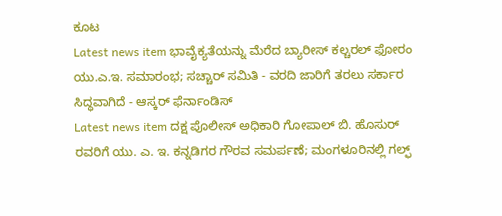ಕೂಟ
Latest news item ಭಾವೈಕ್ಯತೆಯನ್ನು ಮೆರೆದ ಬ್ಯಾರೀಸ್ ಕಲ್ಚರಲ್ ಫೋರಂ ಯು.ಎ.ಇ. ಸಮಾರಂಭ; ಸಚ್ಚಾರ್ ಸಮಿತಿ - ವರದಿ ಜಾರಿಗೆ ತರಲು ಸರ್ಕಾರ ಸಿದ್ಧವಾಗಿದೆ - ಆಸ್ಕರ್ ಫೆರ್ನಾಂಡಿಸ್
Latest news item ದಕ್ಷ ಪೊಲೀಸ್ ಅಧಿಕಾರಿ ಗೋಪಾಲ್ ಬಿ. ಹೊಸುರ್ ರವರಿಗೆ ಯು. ಎ. ಇ. ಕನ್ನಡಿಗರ ಗೌರವ ಸಮರ್ಪಣೆ; ಮಂಗಳೂರಿನಲ್ಲಿ ಗಲ್ಫ್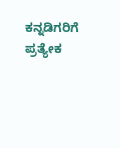ಕನ್ನಡಿಗರಿಗೆ ಪ್ರತ್ಯೇಕ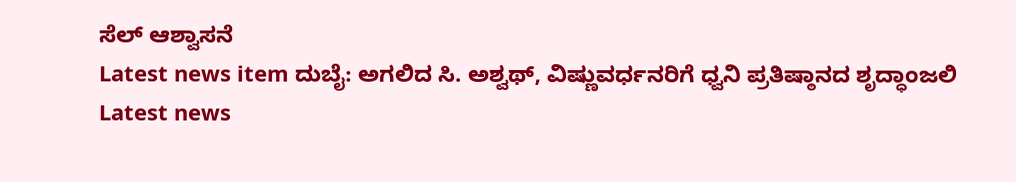ಸೆಲ್ ಆಶ್ವಾಸನೆ
Latest news item ದುಬೈ: ಅಗಲಿದ ಸಿ. ಅಶ್ವಥ್, ವಿಷ್ಣುವರ್ಧನರಿಗೆ ಧ್ವನಿ ಪ್ರತಿಷ್ಠಾನದ ಶೃದ್ಧಾಂಜಲಿ
Latest news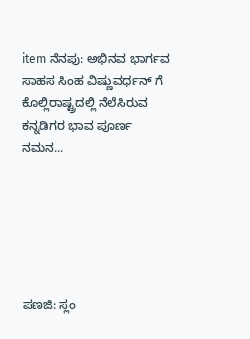item ನೆನಪು: ಅಭಿನವ ಭಾರ್ಗವ ಸಾಹಸ ಸಿಂಹ ವಿಷ್ಣುವರ್ಧನ್ ಗೆ ಕೊಲ್ಲಿರಾಷ್ಟ್ರದಲ್ಲಿ ನೆಲೆಸಿರುವ ಕನ್ನಡಿಗರ ಭಾವ ಪೂರ್ಣ ನಮನ...






ಪಣಜಿ: ಸ್ಲಂ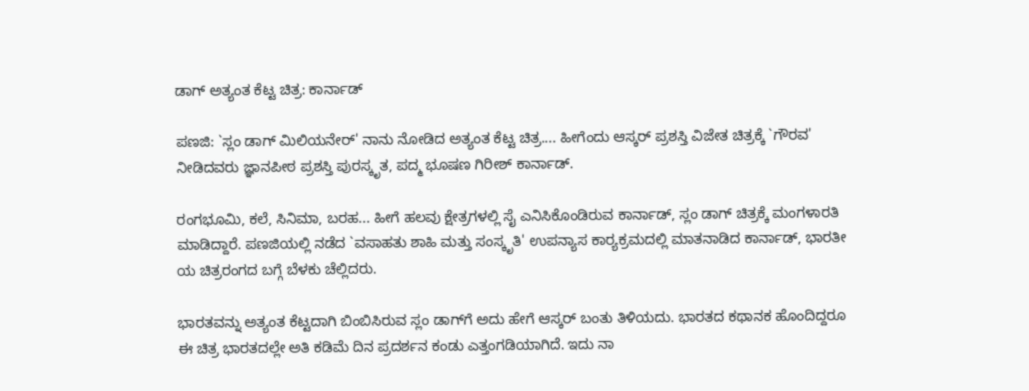ಡಾಗ್ ಅತ್ಯಂತ ಕೆಟ್ಟ ಚಿತ್ರ: ಕಾರ್ನಾಡ್

ಪಣಜಿ: `ಸ್ಲಂ ಡಾಗ್ ಮಿಲಿಯನೇರ್' ನಾನು ನೋಡಿದ ಅತ್ಯಂತ ಕೆಟ್ಟ ಚಿತ್ರ.... ಹೀಗೆಂದು ಆಸ್ಕರ್ ಪ್ರಶಸ್ತಿ ವಿಜೇತ ಚಿತ್ರಕ್ಕೆ `ಗೌರವ' ನೀಡಿದವರು ಜ್ಞಾನಪೀಠ ಪ್ರಶಸ್ತಿ ಪುರಸ್ಕೃತ, ಪದ್ಮ ಭೂಷಣ ಗಿರೀಶ್ ಕಾರ್ನಾಡ್.

ರಂಗಭೂಮಿ, ಕಲೆ, ಸಿನಿಮಾ, ಬರಹ... ಹೀಗೆ ಹಲವು ಕ್ಷೇತ್ರಗಳಲ್ಲಿ ಸೈ ಎನಿಸಿಕೊಂಡಿರುವ ಕಾರ್ನಾಡ್, ಸ್ಲಂ ಡಾಗ್ ಚಿತ್ರಕ್ಕೆ ಮಂಗಳಾರತಿ ಮಾಡಿದ್ದಾರೆ. ಪಣಜಿಯಲ್ಲಿ ನಡೆದ `ವಸಾಹತು ಶಾಹಿ ಮತ್ತು ಸಂಸ್ಕೃತಿ' ಉಪನ್ಯಾಸ ಕಾರ್‍ಯಕ್ರಮದಲ್ಲಿ ಮಾತನಾಡಿದ ಕಾರ್ನಾಡ್, ಭಾರತೀ ಯ ಚಿತ್ರರಂಗದ ಬಗ್ಗೆ ಬೆಳಕು ಚೆಲ್ಲಿದರು.

ಭಾರತವನ್ನು ಅತ್ಯಂತ ಕೆಟ್ಟದಾಗಿ ಬಿಂಬಿಸಿರುವ ಸ್ಲಂ ಡಾಗ್‌ಗೆ ಅದು ಹೇಗೆ ಆಸ್ಕರ್ ಬಂತು ತಿಳಿಯದು. ಭಾರತದ ಕಥಾನಕ ಹೊಂದಿದ್ದರೂ ಈ ಚಿತ್ರ ಭಾರತದಲ್ಲೇ ಅತಿ ಕಡಿಮೆ ದಿನ ಪ್ರದರ್ಶನ ಕಂಡು ಎತ್ತಂಗಡಿಯಾಗಿದೆ. ಇದು ನಾ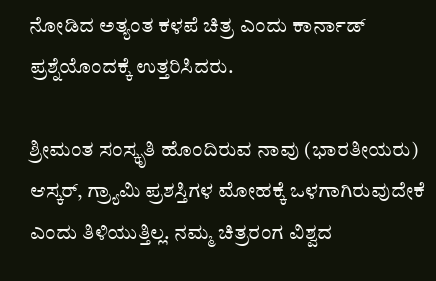ನೋಡಿದ ಅತ್ಯಂತ ಕಳಪೆ ಚಿತ್ರ ಎಂದು ಕಾರ್ನಾಡ್ ಪ್ರಶ್ನೆಯೊಂದಕ್ಕೆ ಉತ್ತರಿಸಿದರು.

ಶ್ರೀಮಂತ ಸಂಸ್ಕೃತಿ ಹೊಂದಿರುವ ನಾವು (ಭಾರತೀಯರು) ಆಸ್ಕರ್, ಗ್ರ್ಯಾಮಿ ಪ್ರಶಸ್ತಿಗಳ ಮೋಹಕ್ಕೆ ಒಳಗಾಗಿರುವುದೇಕೆ ಎಂದು ತಿಳಿಯುತ್ತಿಲ್ಲ. ನಮ್ಮ ಚಿತ್ರರಂಗ ವಿಶ್ವದ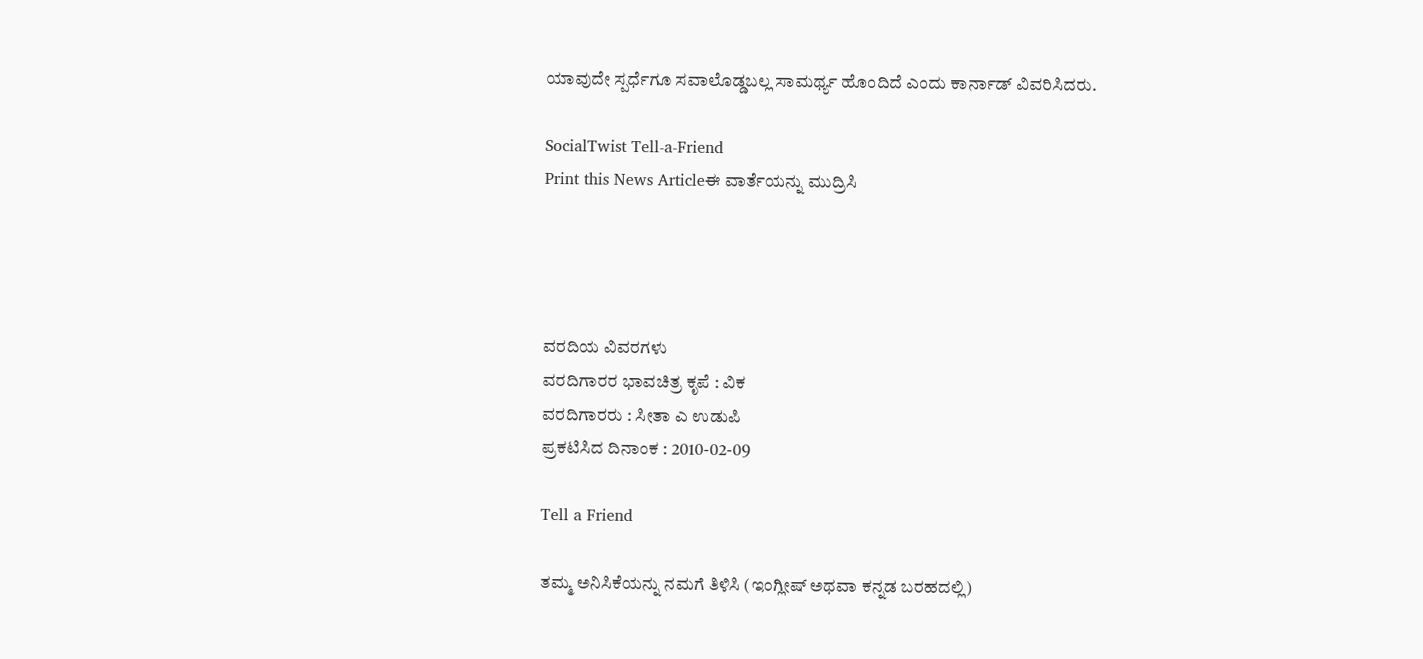ಯಾವುದೇ ಸ್ಪರ್ಧೆಗೂ ಸವಾಲೊಡ್ಡಬಲ್ಲ ಸಾಮರ್ಥ್ಯ ಹೊಂದಿದೆ ಎಂದು ಕಾರ್ನಾಡ್ ವಿವರಿಸಿದರು.

SocialTwist Tell-a-Friend
Print this News Articleಈ ವಾರ್ತೆಯನ್ನು ಮುದ್ರಿಸಿ




ವರದಿಯ ವಿವರಗಳು
ವರದಿಗಾರರ ಭಾವಚಿತ್ರ ಕೃಪೆ : ವಿಕ
ವರದಿಗಾರರು : ಸೀತಾ ಎ ಉಡುಪಿ
ಪ್ರಕಟಿಸಿದ ದಿನಾಂಕ : 2010-02-09

Tell a Friend

ತಮ್ಮ ಅನಿಸಿಕೆಯನ್ನು ನಮಗೆ ತಿಳಿಸಿ (ಇಂಗ್ಲೀಷ್ ಅಥವಾ ಕನ್ನಡ ಬರಹದಲ್ಲಿ)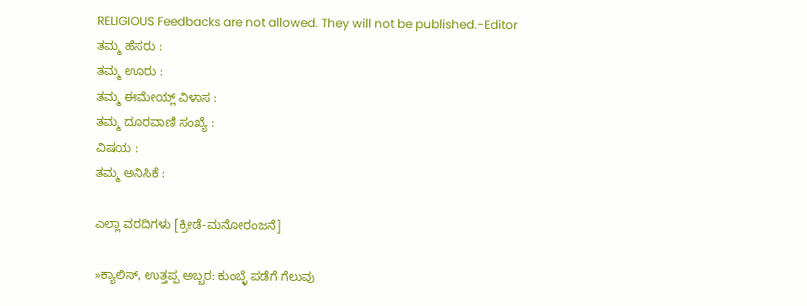RELIGIOUS Feedbacks are not allowed. They will not be published.-Editor
ತಮ್ಮ ಹೆಸರು :
ತಮ್ಮ ಊರು :
ತಮ್ಮ ಈಮೇಯ್ಲ್ ವಿಳಾಸ :
ತಮ್ಮ ದೂರವಾಣಿ ಸಂಖ್ಯೆ :
ವಿಷಯ :
ತಮ್ಮ ಅನಿಸಿಕೆ :

ಎಲ್ಲಾ ವರದಿಗಳು [ಕ್ರೀಡೆ-ಮನೋರಂಜನೆ]

»ಕ್ಯಾಲಿಸ್, ಉತ್ತಪ್ಪ ಅಬ್ಬರ: ಕುಂಬ್ಳೆ ಪಡೆಗೆ ಗೆಲುವು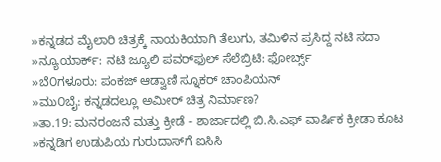»ಕನ್ನಡದ ಮೈಲಾರಿ ಚಿತ್ರಕ್ಕೆ ನಾಯಕಿಯಾಗಿ ತೆಲುಗು, ತಮಿಳಿನ ಪ್ರಸಿದ್ದ ನಟಿ ಸದಾ
»ನ್ಯೂಯಾರ್ಕ್: ನಟಿ ಜ್ಯೂಲಿ ಪವರ್‌ಫುಲ್ ಸೆಲೆಬ್ರಿಟಿ: ಫೋರ್ಬ್ಸ್
»ಬೆ೦ಗಳೂರು: ಪಂಕಜ್ ಆಡ್ವಾಣಿ ಸ್ನೂಕರ್ ಚಾಂಪಿಯನ್
»ಮು೦ಬೈ: ಕನ್ನಡದಲ್ಲೂ ಅಮೀರ್ ಚಿತ್ರ ನಿರ್ಮಾಣ?
»ತಾ.19: ಮನರಂಜನೆ ಮತ್ತು ಕ್ರೀಡೆ - ಶಾರ್ಜಾದಲ್ಲಿ ಬಿ.ಸಿ.ಎಫ್ ವಾರ್ಷಿಕ ಕ್ರೀಡಾ ಕೂಟ
»ಕನ್ನಡಿಗ ಉಡುಪಿಯ ಗುರುದಾಸ್‌ಗೆ ಐಸಿಸಿ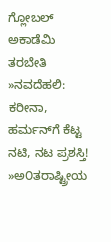ಗ್ಲೋಬಲ್ ಅಕಾಡೆಮಿ ತರಬೇತಿ
»ನವದೆಹಲಿ: ಕರೀನಾ, ಹರ್ಮನ್‌ಗೆ ಕೆಟ್ಟ ನಟಿ, ನಟ ಪ್ರಶಸ್ತಿ!
»ಅ೦ತರಾಷ್ಟ್ರೀಯ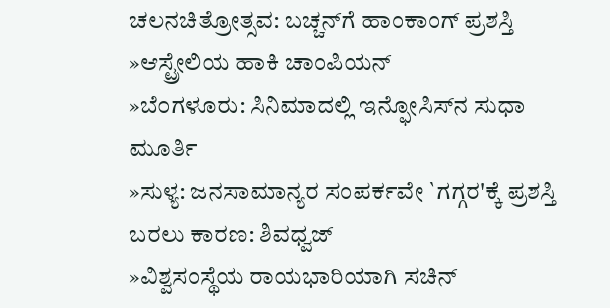ಚಲನಚಿತ್ರೋತ್ಸವ: ಬಚ್ಚನ್‌ಗೆ ಹಾಂಕಾಂಗ್ ಪ್ರಶಸ್ತಿ
»ಆಸ್ಟ್ರೇಲಿಯ ಹಾಕಿ ಚಾಂಪಿಯನ್
»ಬೆ೦ಗಳೂರು: ಸಿನಿಮಾದಲ್ಲಿ ಇನ್ಫೋಸಿಸ್‌ನ ಸುಧಾ ಮೂರ್ತಿ
»ಸುಳ್ಯ: ಜನಸಾಮಾನ್ಯರ ಸಂಪರ್ಕವೇ `ಗಗ್ಗರ'ಕ್ಕೆ ಪ್ರಶಸ್ತಿ ಬರಲು ಕಾರಣ: ಶಿವಧ್ವಜ್
»ವಿಶ್ವಸಂಸ್ಥೆಯ ರಾಯಭಾರಿಯಾಗಿ ಸಚಿನ್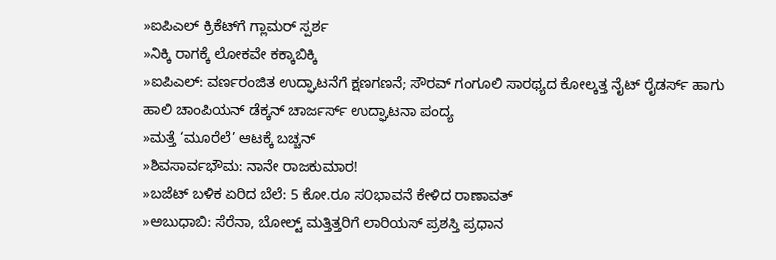»ಐಪಿಎಲ್ ಕ್ರಿಕೆಟ್‌ಗೆ ಗ್ಲಾಮರ್ ಸ್ಪರ್ಶ
»ನಿಕ್ಕಿ ರಾಗಕ್ಕೆ ಲೋಕವೇ ಕಕ್ಕಾಬಿಕ್ಕಿ
»ಐಪಿಎಲ್: ವರ್ಣರಂಜಿತ ಉದ್ಘಾಟನೆಗೆ ಕ್ಷಣಗಣನೆ; ಸೌರವ್ ಗಂಗೂಲಿ ಸಾರಥ್ಯದ ಕೋಲ್ಕತ್ತ ನೈಟ್ ರೈಡರ್ಸ್ ಹಾಗು ಹಾಲಿ ಚಾಂಪಿಯನ್ ಡೆಕ್ಕನ್ ಚಾರ್ಜರ್ಸ್ ಉದ್ಘಾಟನಾ ಪಂದ್ಯ
»ಮತ್ತೆ ‘ಮೂರೆಲೆ’ ಆಟಕ್ಕೆ ಬಚ್ಚನ್
»ಶಿವಸಾರ್ವಭೌಮ: ನಾನೇ ರಾಜಕುಮಾರ!
»ಬಜೆಟ್ ಬಳಿಕ ಏರಿದ ಬೆಲೆ: 5 ಕೋ.ರೂ ಸ೦ಭಾವನೆ ಕೇಳಿದ ರಾಣಾವತ್
»ಅಬುಧಾಬಿ: ಸೆರೆನಾ, ಬೋಲ್ಟ್ ಮತ್ತಿತ್ತರಿಗೆ ಲಾರಿಯಸ್ ಪ್ರಶಸ್ತಿ ಪ್ರಧಾನ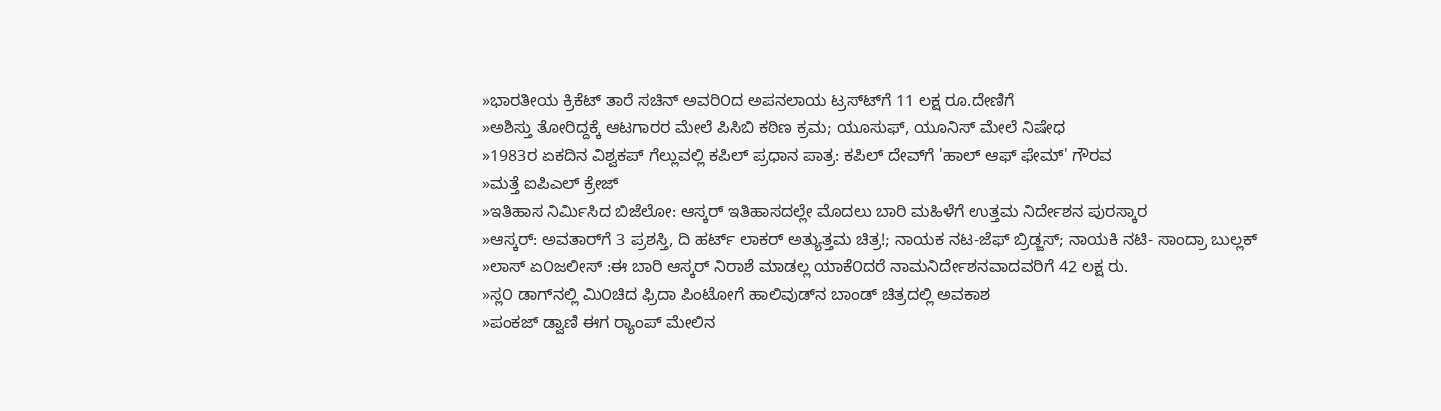»ಭಾರತೀಯ ಕ್ರಿಕೆಟ್ ತಾರೆ ಸಚಿನ್ ಅವರಿ೦ದ ಅಪನಲಾಯ ಟ್ರಸ್ಟ್‍ಗೆ 11 ಲಕ್ಷ ರೂ.ದೇಣಿಗೆ
»ಅಶಿಸ್ತು ತೋರಿದ್ದಕ್ಕೆ ಆಟಗಾರರ ಮೇಲೆ ಪಿಸಿಬಿ ಕಠಿಣ ಕ್ರಮ; ಯೂಸುಫ್, ಯೂನಿಸ್ ಮೇಲೆ ನಿಷೇಧ
»1983ರ ಏಕದಿನ ವಿಶ್ವಕಪ್ ಗೆಲ್ಲುವಲ್ಲಿ ಕಪಿಲ್ ಪ್ರಧಾನ ಪಾತ್ರ: ಕಪಿಲ್‌ ದೇವ್‌ಗೆ 'ಹಾಲ್ ಆಫ್ ಫೇಮ್' ಗೌರವ
»ಮತ್ತೆ ಐಪಿಎಲ್ ಕ್ರೇಜ್
»ಇತಿಹಾಸ ನಿರ್ಮಿಸಿದ ಬಿಜೆಲೋ: ಆಸ್ಕರ್ ಇತಿಹಾಸದಲ್ಲೇ ಮೊದಲು ಬಾರಿ ಮಹಿಳೆಗೆ ಉತ್ತಮ ನಿರ್ದೇಶನ ಪುರಸ್ಕಾರ
»ಆಸ್ಕರ್: ಅವತಾರ್‌ಗೆ 3 ಪ್ರಶಸ್ತಿ, ದಿ ಹರ್ಟ್ ಲಾಕರ್ ಅತ್ಯುತ್ತಮ ಚಿತ್ರ!; ನಾಯಕ ನಟ-ಜೆಫ್ ಬ್ರಿಡ್ಜಸ್; ನಾಯಕಿ ನಟಿ- ಸಾಂದ್ರಾ ಬುಲ್ಲಕ್
»ಲಾಸ್ ಏ೦ಜಲೀಸ್ :ಈ ಬಾರಿ ಆಸ್ಕರ್ ನಿರಾಶೆ ಮಾಡಲ್ಲ ಯಾಕೆ೦ದರೆ ನಾಮನಿರ್ದೇಶನವಾದವರಿಗೆ 42 ಲಕ್ಷ ರು.
»ಸ್ಲ೦ ಡಾಗ್‍ನಲ್ಲಿ ಮಿ೦ಚಿದ ಫ್ರಿದಾ ಪಿಂಟೋಗೆ ಹಾಲಿವುಡ್‍ನ ಬಾಂಡ್ ಚಿತ್ರದಲ್ಲಿ ಅವಕಾಶ
»ಪಂಕಜ್ ಡ್ವಾಣಿ ಈಗ ರ್‍ಯಾಂಪ್ ಮೇಲಿನ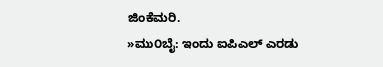ಜಿಂಕೆಮರಿ.
»ಮು೦ಬೈ: ಇಂದು ಐಪಿ‌ಎಲ್ ಎರಡು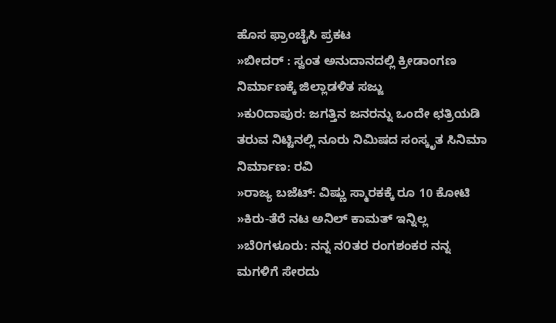ಹೊಸ ಫ್ರಾಂಚೈಸಿ ಪ್ರಕಟ
»ಬೀದರ್ : ಸ್ವಂತ ಅನುದಾನದಲ್ಲಿ ಕ್ರೀಡಾಂಗಣ ನಿರ್ಮಾಣಕ್ಕೆ ಜಿಲ್ಲಾಡಳಿತ ಸಜ್ಜು
»ಕು೦ದಾಪುರ: ಜಗತ್ತಿನ ಜನರನ್ನು ಒಂದೇ ಛತ್ರಿಯಡಿ ತರುವ ನಿಟ್ಟಿನಲ್ಲಿ ನೂರು ನಿಮಿಷದ ಸಂಸ್ಕೃತ ಸಿನಿಮಾ ನಿರ್ಮಾಣ: ರವಿ
»ರಾಜ್ಯ ಬಜೆಟ್: ವಿಷ್ಣು ಸ್ಮಾರಕಕ್ಕೆ ರೂ 10 ಕೋಟಿ
»ಕಿರು-ತೆರೆ ನಟ ಅನಿಲ್ ಕಾಮತ್ ಇನ್ನಿಲ್ಲ
»ಬೆ೦ಗಳೂರು: ನನ್ನ ನ೦ತರ ರಂಗಶಂಕರ ನನ್ನ ಮಗಳಿಗೆ ಸೇರದು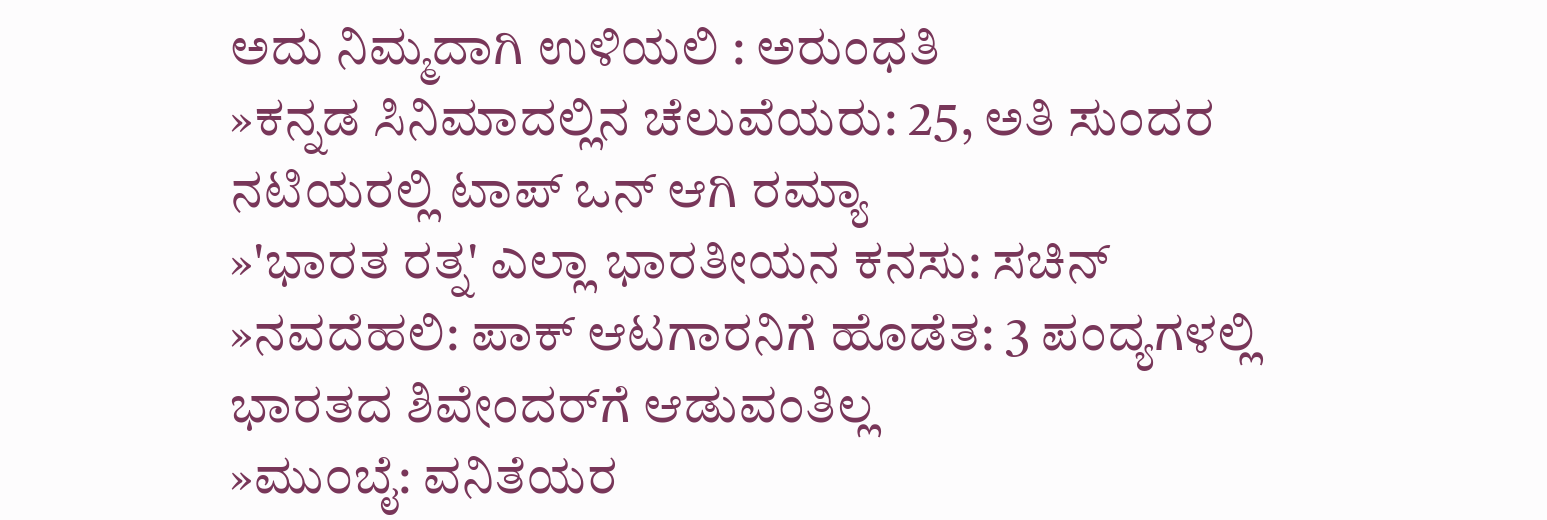ಅದು ನಿಮ್ಮದಾಗಿ ಉಳಿಯಲಿ : ಅರುಂಧತಿ
»ಕನ್ನಡ ಸಿನಿಮಾದಲ್ಲಿನ ಚೆಲುವೆಯರು: 25, ಅತಿ ಸುಂದರ ನಟಿಯರಲ್ಲಿ ಟಾಪ್ ಒನ್ ಆಗಿ ರಮ್ಯಾ
»'ಭಾರತ ರತ್ನ' ಎಲ್ಲಾ ಭಾರತೀಯನ ಕನಸು: ಸಚಿನ್
»ನವದೆಹಲಿ: ಪಾಕ್ ಆಟಗಾರನಿಗೆ ಹೊಡೆತ: 3 ಪಂದ್ಯಗಳಲ್ಲಿ ಭಾರತದ ಶಿವೇಂದರ್‌ಗೆ ಆಡುವಂತಿಲ್ಲ
»ಮು೦ಬೈ: ವನಿತೆಯರ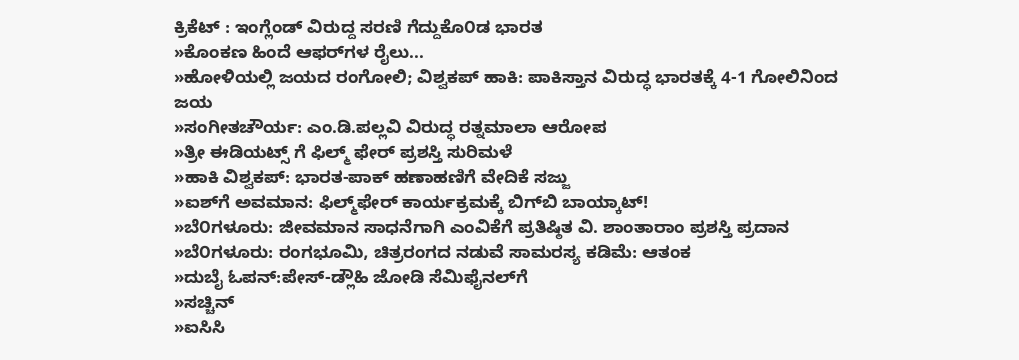ಕ್ರಿಕೆಟ್ : ಇಂಗ್ಲೆಂಡ್‌ ವಿರುದ್ದ ಸರಣಿ ಗೆದ್ದುಕೊ೦ಡ ಭಾರತ
»ಕೊಂಕಣ ಹಿಂದೆ ಆಫರ್‌ಗಳ ರೈಲು...
»ಹೋಳಿಯಲ್ಲಿ ಜಯದ ರಂಗೋಲಿ; ವಿಶ್ವಕಪ್ ಹಾಕಿ: ಪಾಕಿಸ್ತಾನ ವಿರುದ್ಧ ಭಾರತಕ್ಕೆ 4-1 ಗೋಲಿನಿಂದ ಜಯ
»ಸಂಗೀತಚೌರ್ಯ: ಎಂ.ಡಿ.ಪಲ್ಲವಿ ವಿರುದ್ಧ ರತ್ನಮಾಲಾ ಆರೋಪ
»ತ್ರೀ ಈಡಿಯಟ್ಸ್ ಗೆ ಫಿಲ್ಮ್ ಫೇರ್ ಪ್ರಶಸ್ತಿ ಸುರಿಮಳೆ
»ಹಾಕಿ ವಿಶ್ವಕಪ್: ಭಾರತ-ಪಾಕ್ ಹಣಾಹಣಿಗೆ ವೇದಿಕೆ ಸಜ್ಜು
»ಐಶ್‌ಗೆ ಅವಮಾನ: ಫಿಲ್ಮ್‌ಫೇರ್ ಕಾರ್ಯಕ್ರಮಕ್ಕೆ ಬಿಗ್‌ಬಿ ಬಾಯ್ಕಾಟ್!
»ಬೆ೦ಗಳೂರು: ಜೀವಮಾನ ಸಾಧನೆಗಾಗಿ ಎಂವಿಕೆಗೆ ಪ್ರತಿಷ್ಠಿತ ವಿ. ಶಾಂತಾರಾಂ ಪ್ರಶಸ್ತಿ ಪ್ರದಾನ
»ಬೆ೦ಗಳೂರು: ರಂಗಭೂಮಿ, ಚಿತ್ರರಂಗದ ನಡುವೆ ಸಾಮರಸ್ಯ ಕಡಿಮೆ: ಆತಂಕ
»ದುಬೈ ಓಪನ್:ಪೇಸ್-ಡ್ಲೌಹಿ ಜೋಡಿ ಸೆಮಿಫೈನಲ್‌ಗೆ
»ಸಚ್ಚಿನ್
»ಐಸಿಸಿ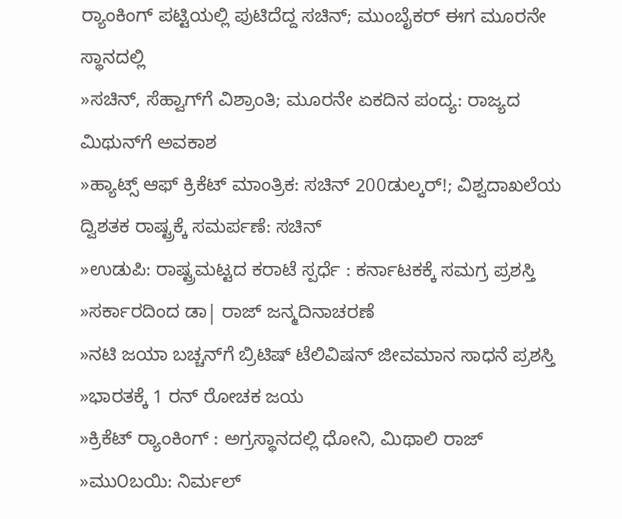ರ್‍ಯಾಂಕಿಂಗ್ ಪಟ್ಟಿಯಲ್ಲಿ ಪುಟಿದೆದ್ದ ಸಚಿನ್; ಮುಂಬೈಕರ್ ಈಗ ಮೂರನೇ ಸ್ಥಾನದಲ್ಲಿ
»ಸಚಿನ್, ಸೆಹ್ವಾಗ್‌ಗೆ ವಿಶ್ರಾಂತಿ; ಮೂರನೇ ಏಕದಿನ ಪಂದ್ಯ: ರಾಜ್ಯದ ಮಿಥುನ್‌ಗೆ ಅವಕಾಶ
»ಹ್ಯಾಟ್ಸ್ ಆಫ್ ಕ್ರಿಕೆಟ್ ಮಾಂತ್ರಿಕ: ಸಚಿನ್ 200ಡುಲ್ಕರ್!; ವಿಶ್ವದಾಖಲೆಯ ದ್ವಿಶತಕ ರಾಷ್ಟ್ರಕ್ಕೆ ಸಮರ್ಪಣೆ: ಸಚಿನ್
»ಉಡುಪಿ: ರಾಷ್ಟ್ರಮಟ್ಟದ ಕರಾಟೆ ಸ್ಪರ್ಧೆ : ಕರ್ನಾಟಕಕ್ಕೆ ಸಮಗ್ರ ಪ್ರಶಸ್ತಿ
»ಸರ್ಕಾರದಿಂದ ಡಾ| ರಾಜ್ ಜನ್ಮದಿನಾಚರಣೆ
»ನಟಿ ಜಯಾ ಬಚ್ಚನ್‌ಗೆ ಬ್ರಿಟಿಷ್ ಟೆಲಿವಿಷನ್ ಜೀವಮಾನ ಸಾಧನೆ ಪ್ರಶಸ್ತಿ
»ಭಾರತಕ್ಕೆ 1 ರನ್ ರೋಚಕ ಜಯ
»ಕ್ರಿಕೆಟ್ ರ್‍ಯಾಂಕಿಂಗ್ : ಅಗ್ರಸ್ಥಾನದಲ್ಲಿ ಧೋನಿ, ಮಿಥಾಲಿ ರಾಜ್
»ಮು೦ಬಯಿ: ನಿರ್ಮಲ್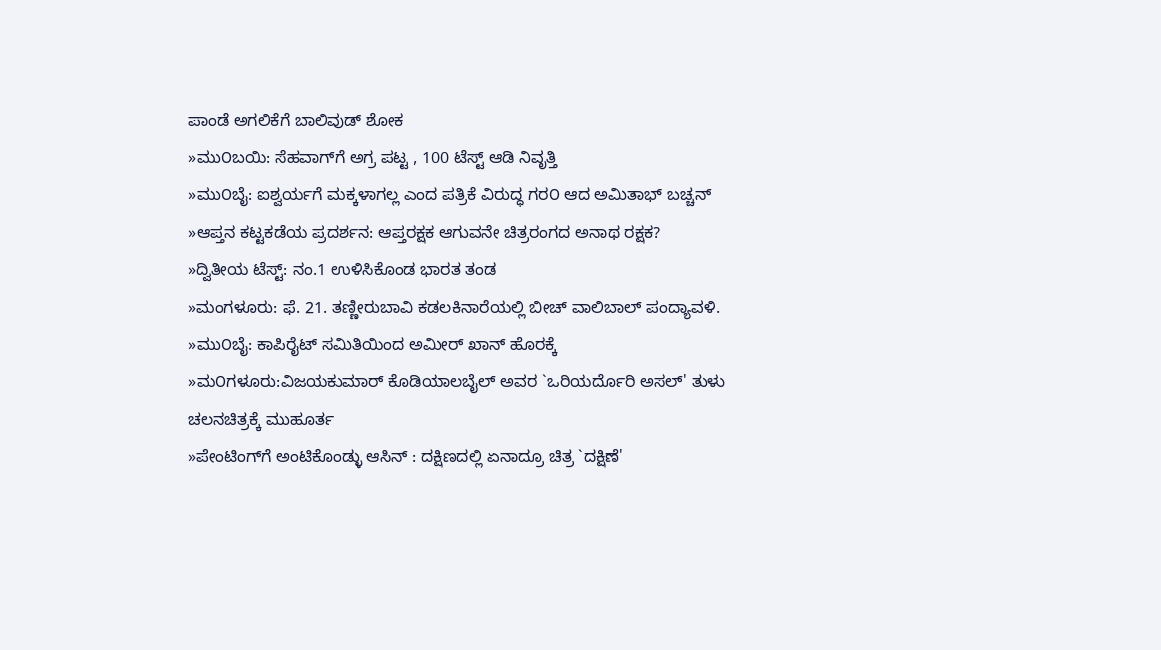ಪಾಂಡೆ ಅಗಲಿಕೆಗೆ ಬಾಲಿವುಡ್ ಶೋಕ
»ಮು೦ಬಯಿ: ಸೆಹವಾಗ್‌ಗೆ ಅಗ್ರ ಪಟ್ಟ , 100 ಟೆಸ್ಟ್ ಆಡಿ ನಿವೃತ್ತಿ
»ಮು೦ಬೈ: ಐಶ್ವರ್ಯಗೆ ಮಕ್ಕಳಾಗಲ್ಲ ಎಂದ ಪತ್ರಿಕೆ ವಿರುದ್ಧ ಗರ೦ ಆದ ಅಮಿತಾಭ್ ಬಚ್ಚನ್
»ಆಪ್ತನ ಕಟ್ಟಕಡೆಯ ಪ್ರದರ್ಶನ: ಆಪ್ತರಕ್ಷಕ ಆಗುವನೇ ಚಿತ್ರರಂಗದ ಅನಾಥ ರಕ್ಷಕ?
»ದ್ವಿತೀಯ ಟೆಸ್ಟ್‌: ನಂ.1 ಉಳಿಸಿಕೊಂಡ ಭಾರತ ತಂಡ
»ಮಂಗಳೂರು: ಫೆ. 21. ತಣ್ಣೀರುಬಾವಿ ಕಡಲಕಿನಾರೆಯಲ್ಲಿ ಬೀಚ್ ವಾಲಿಬಾಲ್ ಪಂದ್ಯಾವಳಿ.
»ಮು೦ಬೈ: ಕಾಪಿರೈಟ್ ಸಮಿತಿಯಿಂದ ಅಮೀರ್ ಖಾನ್ ಹೊರಕ್ಕೆ
»ಮ೦ಗಳೂರು:ವಿಜಯಕುಮಾರ್ ಕೊಡಿಯಾಲಬೈಲ್ ಅವರ `ಒರಿಯರ್ದೊರಿ ಅಸಲ್' ತುಳು ಚಲನಚಿತ್ರಕ್ಕೆ ಮುಹೂರ್ತ
»ಪೇಂಟಿಂಗ್‌ಗೆ ಅಂಟಿಕೊಂಡ್ಳು ಆಸಿನ್ : ದಕ್ಷಿಣದಲ್ಲಿ ಏನಾದ್ರೂ ಚಿತ್ರ `ದಕ್ಷಿಣೆ'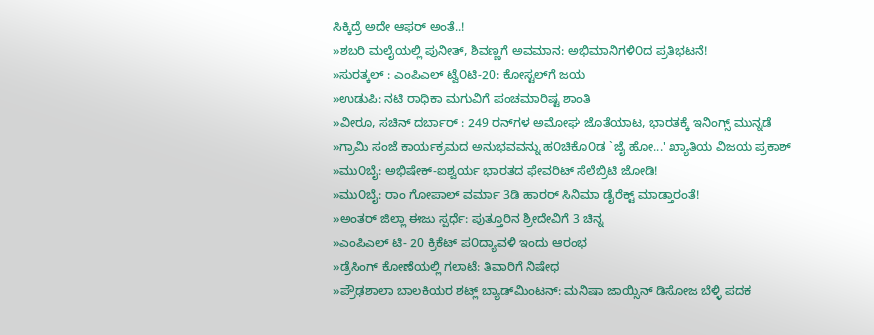ಸಿಕ್ಕಿದ್ರೆ ಅದೇ ಆಫರ್ ಅಂತೆ..!
»ಶಬರಿ ಮಲೈಯಲ್ಲಿ ಪುನೀತ್, ಶಿವಣ್ಣಗೆ ಅವಮಾನ: ಅಭಿಮಾನಿಗಳಿ೦ದ ಪ್ರತಿಭಟನೆ!
»ಸುರತ್ಕಲ್ : ಎಂಪಿ‌ಎಲ್ ಟ್ವೆ೦ಟಿ-20: ಕೋಸ್ಟಲ್‌ಗೆ ಜಯ
»ಉಡುಪಿ: ನಟಿ ರಾಧಿಕಾ ಮಗುವಿಗೆ ಪಂಚಮಾರಿಷ್ಟ ಶಾಂತಿ
»ವೀರೂ, ಸಚಿನ್ ದರ್ಬಾರ್ : 249 ರನ್‌ಗಳ ಅಮೋಘ ಜೊತೆಯಾಟ, ಭಾರತಕ್ಕೆ ಇನಿಂಗ್ಸ್ ಮುನ್ನಡೆ
»ಗ್ರಾಮಿ ಸಂಜೆ ಕಾರ್ಯಕ್ರಮದ ಅನುಭವವನ್ನು ಹ೦ಚಿಕೊ೦ಡ `ಜೈ ಹೋ...' ಖ್ಯಾತಿಯ ವಿಜಯ ಪ್ರಕಾಶ್
»ಮು೦ಬೈ: ಅಭಿಷೇಕ್-ಐಶ್ವರ್ಯ ಭಾರತದ ಫೇವರಿಟ್ ಸೆಲೆಬ್ರಿಟಿ ಜೋಡಿ!
»ಮು೦ಬೈ: ರಾಂ ಗೋಪಾಲ್ ವರ್ಮಾ 3ಡಿ ಹಾರರ್ ಸಿನಿಮಾ ಡೈರೆಕ್ಟ್ ಮಾಡ್ತಾರಂತೆ!
»ಅಂತರ್ ಜಿಲ್ಲಾ ಈಜು ಸ್ಪರ್ಧೆ: ಪುತ್ತೂರಿನ ಶ್ರೀದೇವಿಗೆ 3 ಚಿನ್ನ
»ಎಂಪಿ‌ಎಲ್ ಟಿ- 20 ಕ್ರಿಕೆಟ್ ಪ೦ದ್ಯಾವಳಿ ಇಂದು ಆರಂಭ
»ಡ್ರೆಸಿಂಗ್ ಕೋಣೆಯಲ್ಲಿ ಗಲಾಟೆ: ತಿವಾರಿಗೆ ನಿಷೇಧ
»ಪ್ರೌಢಶಾಲಾ ಬಾಲಕಿಯರ ಶಟ್ಲ್ ಬ್ಯಾಡ್‌ಮಿಂಟನ್‌: ಮನಿಷಾ ಜಾಯ್ಸಿನ್ ಡಿಸೋಜ ಬೆಳ್ಳಿ ಪದಕ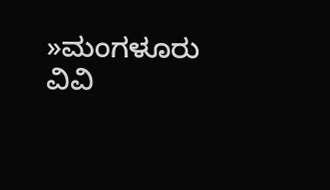»ಮಂಗಳೂರು ವಿವಿ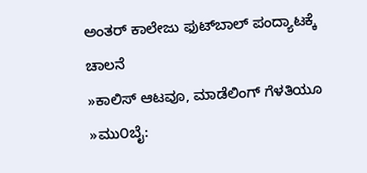ಅಂತರ್ ಕಾಲೇಜು ಫುಟ್‌ಬಾಲ್ ಪಂದ್ಯಾಟಕ್ಕೆ ಚಾಲನೆ
»ಕಾಲಿಸ್ ಆಟವೂ, ಮಾಡೆಲಿಂಗ್ ಗೆಳತಿಯೂ
»ಮು೦ಬೈ: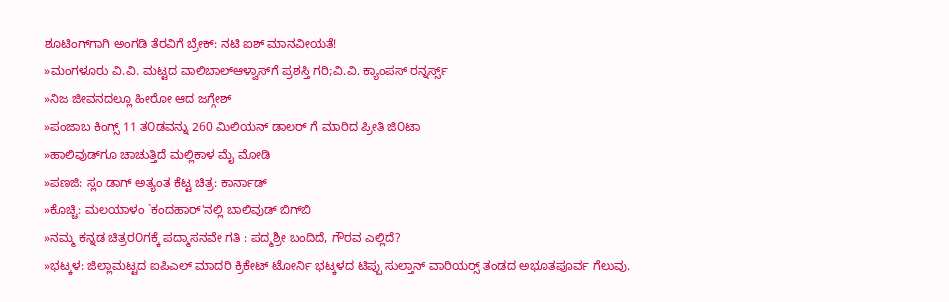ಶೂಟಿಂಗ್‌ಗಾಗಿ ಅಂಗಡಿ ತೆರವಿಗೆ ಬ್ರೇಕ್: ನಟಿ ಐಶ್ ಮಾನವೀಯತೆ!
»ಮಂಗಳೂರು ವಿ.ವಿ. ಮಟ್ಟದ ವಾಲಿಬಾಲ್ಆಳ್ವಾಸ್‌ಗೆ ಪ್ರಶಸ್ತಿ ಗರಿ;ವಿ.ವಿ. ಕ್ಯಾಂಪಸ್ ರನ್ನರ್ಸ್ಸ್
»ನಿಜ ಜೀವನದಲ್ಲೂ ಹೀರೋ ಆದ ಜಗ್ಗೇಶ್
»ಪಂಜಾಬ ಕಿಂಗ್ಸ್ 11 ತ೦ಡವನ್ನು 260 ಮಿಲಿಯನ್ ಡಾಲರ್ ಗೆ ಮಾರಿದ ಪ್ರೀತಿ ಜಿ೦ಟಾ
»ಹಾಲಿವುಡ್‌ಗೂ ಚಾಚುತ್ತಿದೆ ಮಲ್ಲಿಕಾಳ ಮೈ ಮೋಡಿ
»ಪಣಜಿ: ಸ್ಲಂ ಡಾಗ್ ಅತ್ಯಂತ ಕೆಟ್ಟ ಚಿತ್ರ: ಕಾರ್ನಾಡ್
»ಕೊಚ್ಚಿ: ಮಲಯಾಳಂ `ಕಂದಹಾರ್'ನಲ್ಲಿ ಬಾಲಿವುಡ್ ಬಿಗ್‌ಬಿ
»ನಮ್ಮ ಕನ್ನಡ ಚಿತ್ರರ೦ಗಕ್ಕೆ ಪದ್ಮಾಸನವೇ ಗತಿ : ಪದ್ಮಶ್ರೀ ಬಂದಿದೆ, ಗೌರವ ಎಲ್ಲಿದೆ?
»ಭಟ್ಕಳ: ಜಿಲ್ಲಾಮಟ್ಟದ ಐಪಿ‌ಎಲ್ ಮಾದರಿ ಕ್ರಿಕೇಟ್ ಟೋರ್ನಿ ಭಟ್ಕಳದ ಟಿಪ್ಪು ಸುಲ್ತಾನ್ ವಾರಿಯರ್‍ಸ್ ತಂಡದ ಅಭೂತಪೂರ್ವ ಗೆಲುವು.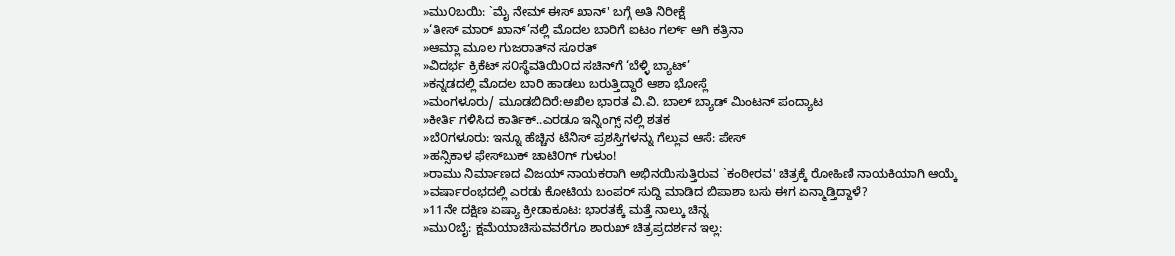»ಮು೦ಬಯಿ: `ಮೈ ನೇಮ್ ಈಸ್ ಖಾನ್' ಬಗ್ಗೆ ಅತಿ ನಿರೀಕ್ಷೆ
»‘ತೀಸ್ ಮಾರ್ ಖಾನ್’ನಲ್ಲಿ ಮೊದಲ ಬಾರಿಗೆ ಐಟಂ ಗರ್ಲ್ ಆಗಿ ಕತ್ರಿನಾ
»ಆಮ್ಲಾ ಮೂಲ ಗುಜರಾತ್‌ನ ಸೂರತ್
»ವಿದರ್ಭ ಕ್ರಿಕೆಟ್ ಸ೦ಸ್ಥೆವತಿಯಿ೦ದ ಸಚಿನ್‌ಗೆ ‘ಬೆಳ್ಳಿ ಬ್ಯಾಟ್’
»ಕನ್ನಡದಲ್ಲಿ ಮೊದಲ ಬಾರಿ ಹಾಡಲು ಬರುತ್ತಿದ್ದಾರೆ ಆಶಾ ಭೋಸ್ಲೆ
»ಮಂಗಳೂರು/ ಮೂಡಬಿದಿರೆ:ಅಖಿಲ ಭಾರತ ವಿ.ವಿ. ಬಾಲ್ ಬ್ಯಾಡ್ ಮಿಂಟನ್ ಪಂದ್ಯಾಟ
»ಕೀರ್ತಿ ಗಳಿಸಿದ ಕಾರ್ತಿಕ್..ಎರಡೂ ಇನ್ನಿಂಗ್ಸ್ ನಲ್ಲಿ ಶತಕ
»ಬೆ೦ಗಳೂರು: ಇನ್ನೂ ಹೆಚ್ಚಿನ ಟೆನಿಸ್ ಪ್ರಶಸ್ತಿಗಳನ್ನು ಗೆಲ್ಲುವ ಆಸೆ: ಪೇಸ್
»ಹನ್ಸಿಕಾಳ ಫೇಸ್‌ಬುಕ್ ಚಾಟಿ೦ಗ್ ಗುಳುಂ!
»ರಾಮು ನಿರ್ಮಾಣದ ವಿಜಯ್ ನಾಯಕರಾಗಿ ಅಭಿನಯಿಸುತ್ತಿರುವ `ಕಂಠೀರವ' ಚಿತ್ರಕ್ಕೆ ರೋಹಿಣಿ ನಾಯಕಿಯಾಗಿ ಆಯ್ಕೆ
»ವರ್ಷಾರಂಭದಲ್ಲಿ ಎರಡು ಕೋಟಿಯ ಬಂಪರ್ ಸುದ್ದಿ ಮಾಡಿದ ಬಿಪಾಶಾ ಬಸು ಈಗ ಏನ್ಮಾಡ್ತಿದ್ದಾಳೆ?
»11ನೇ ದಕ್ಷಿಣ ಏಷ್ಯಾ ಕ್ರೀಡಾಕೂಟ: ಭಾರತಕ್ಕೆ ಮತ್ತೆ ನಾಲ್ಕು ಚಿನ್ನ
»ಮು೦ಬೈ: ಕ್ಷಮೆಯಾಚಿಸುವವರೆಗೂ ಶಾರುಖ್ ಚಿತ್ರಪ್ರದರ್ಶನ ಇಲ್ಲ: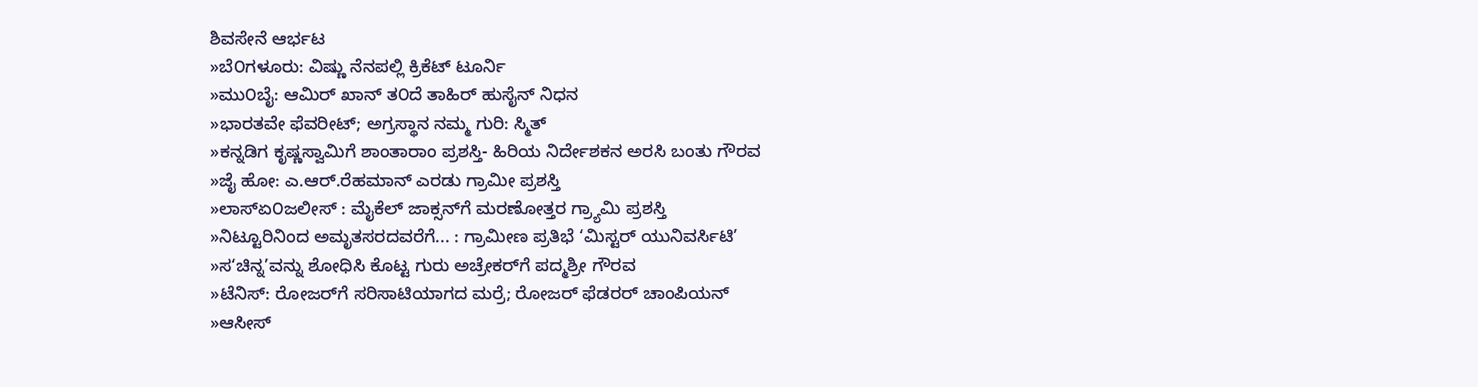ಶಿವಸೇನೆ ಆರ್ಭಟ
»ಬೆ೦ಗಳೂರು: ವಿಷ್ಣು ನೆನಪಲ್ಲಿ ಕ್ರಿಕೆಟ್ ಟೂರ್ನಿ
»ಮು೦ಬೈ: ಆಮಿರ್ ಖಾನ್‌ ತ೦ದೆ ತಾಹಿರ್ ಹುಸೈನ್ ನಿಧನ
»ಭಾರತವೇ ಫೆವರೀಟ್; ಅಗ್ರಸ್ಥಾನ ನಮ್ಮ ಗುರಿ: ಸ್ಮಿತ್
»ಕನ್ನಡಿಗ ಕೃಷ್ಣಸ್ವಾಮಿಗೆ ಶಾಂತಾರಾಂ ಪ್ರಶಸ್ತಿ- ಹಿರಿಯ ನಿರ್ದೇಶಕನ ಅರಸಿ ಬಂತು ಗೌರವ
»ಜೈ ಹೋ: ಎ.ಆರ್.ರೆಹಮಾನ್ ಎರಡು ಗ್ರಾಮೀ ಪ್ರಶಸ್ತಿ
»ಲಾಸ್‌ಏ೦ಜಲೀಸ್ : ಮೈಕೆಲ್ ಜಾಕ್ಸನ್‌ಗೆ ಮರಣೋತ್ತರ ಗ್ರ್ಯಾಮಿ ಪ್ರಶಸ್ತಿ
»ನಿಟ್ಟೂರಿನಿಂದ ಅಮೃತಸರದವರೆಗೆ... : ಗ್ರಾಮೀಣ ಪ್ರತಿಭೆ ‘ಮಿಸ್ಟರ್ ಯುನಿವರ್ಸಿಟಿ’
»ಸ‘ಚಿನ್ನ’ವನ್ನು ಶೋಧಿಸಿ ಕೊಟ್ಟ ಗುರು ಅಚ್ರೇಕರ್‌ಗೆ ಪದ್ಮಶ್ರೀ ಗೌರವ
»ಟೆನಿಸ್: ರೋಜರ್‌ಗೆ ಸರಿಸಾಟಿಯಾಗದ ಮರ್ರೆ; ರೋಜರ್ ಫೆಡರರ್ ಚಾಂಪಿಯನ್
»ಆಸೀಸ್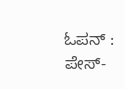ಓಪನ್ : ಪೇಸ್-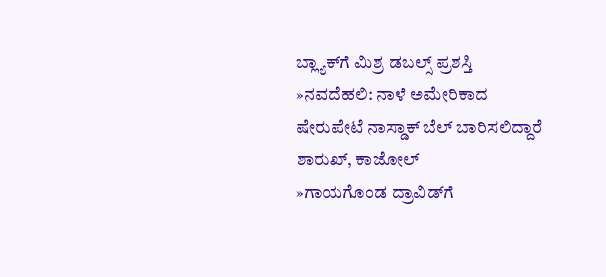ಬ್ಲ್ಯಾಕ್‌ಗೆ ಮಿಶ್ರ ಡಬಲ್ಸ್ ಪ್ರಶಸ್ತಿ
»ನವದೆಹಲಿ: ನಾಳೆ ಅಮೇರಿಕಾದ ಷೇರುಪೇಟೆ ನಾಸ್ಡಾಕ್ ಬೆಲ್ ಬಾರಿಸಲಿದ್ದಾರೆ ಶಾರುಖ್, ಕಾಜೋಲ್
»ಗಾಯಗೊಂಡ ದ್ರಾವಿಡ್‌ಗೆ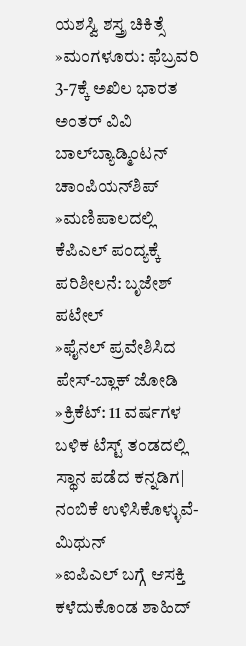ಯಶಸ್ವಿ ಶಸ್ತ್ರ ಚಿಕಿತ್ಸೆ
»ಮಂಗಳೂರು: ಫೆಬ್ರವರಿ 3-7ಕ್ಕೆ ಅಖಿಲ ಭಾರತ ಅಂತರ್ ವಿವಿ ಬಾಲ್‌ಬ್ಯಾಡ್ಮಿಂಟನ್ ಚಾಂಪಿಯನ್‌ಶಿಪ್
»ಮಣಿಪಾಲದಲ್ಲಿ ಕೆಪಿ‌ಎಲ್ ಪಂದ್ಯಕ್ಕೆ ಪರಿಶೀಲನೆ: ಬೃಜೇಶ್ ಪಟೇಲ್
»ಫೈನಲ್ ಪ್ರವೇಶಿಸಿದ ಪೇಸ್-ಬ್ಲಾಕ್ ಜೋಡಿ
»ಕ್ರಿಕೆಟ್: 11 ವರ್ಷಗಳ ಬಳಿಕ ಟೆಸ್ಟ್ ತಂಡದಲ್ಲಿ ಸ್ಥಾನ ಪಡೆದ ಕನ್ನಡಿಗ| ನಂಬಿಕೆ ಉಳಿಸಿಕೊಳ್ಳುವೆ-ಮಿಥುನ್
»ಐಪಿಎಲ್ ಬಗ್ಗೆ ಆಸಕ್ತಿ ಕಳೆದುಕೊಂಡ ಶಾಹಿದ್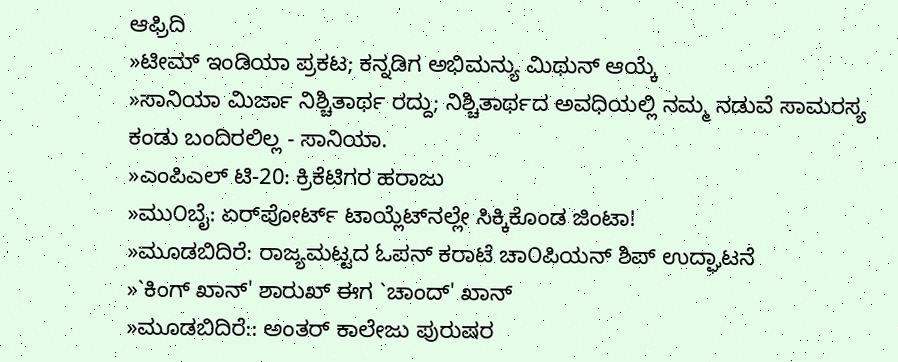ಆಫ್ರಿದಿ
»ಟೀಮ್ ಇಂಡಿಯಾ ಪ್ರಕಟ; ಕನ್ನಡಿಗ ಅಭಿಮನ್ಯು ಮಿಥುನ್ ಆಯ್ಕೆ
»ಸಾನಿಯಾ ಮಿರ್ಜಾ ನಿಶ್ಚಿತಾರ್ಥ ರದ್ದು; ನಿಶ್ಚಿತಾರ್ಥದ ಅವಧಿಯಲ್ಲಿ ನಮ್ಮ ನಡುವೆ ಸಾಮರಸ್ಯ ಕಂಡು ಬಂದಿರಲಿಲ್ಲ - ಸಾನಿಯಾ.
»ಎಂಪಿ‌ಎಲ್ ಟಿ-20: ಕ್ರಿಕೆಟಿಗರ ಹರಾಜು
»ಮು೦ಬೈ: ಏರ್‌ಪೋರ್ಟ್ ಟಾಯ್ಲೆಟ್‌ನಲ್ಲೇ ಸಿಕ್ಕಿಕೊಂಡ ಜಿಂಟಾ!
»ಮೂಡಬಿದಿರೆ: ರಾಜ್ಯಮಟ್ಟದ ಓಪನ್ ಕರಾಟೆ ಚಾ೦ಪಿಯನ್ ಶಿಪ್ ಉದ್ಘಾಟನೆ
»`ಕಿಂಗ್ ಖಾನ್' ಶಾರುಖ್ ಈಗ `ಚಾಂದ್' ಖಾನ್
»ಮೂಡಬಿದಿರೆ:: ಅಂತರ್ ಕಾಲೇಜು ಪುರುಷರ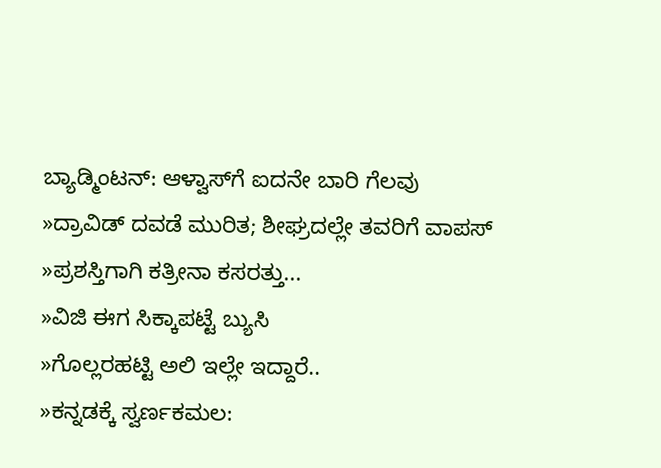ಬ್ಯಾಡ್ಮಿಂಟನ್: ಆಳ್ವಾಸ್‌ಗೆ ಐದನೇ ಬಾರಿ ಗೆಲವು
»ದ್ರಾವಿಡ್ ದವಡೆ ಮುರಿತ; ಶೀಘ್ರದಲ್ಲೇ ತವರಿಗೆ ವಾಪಸ್
»ಪ್ರಶಸ್ತಿಗಾಗಿ ಕತ್ರೀನಾ ಕಸರತ್ತು...
»ವಿಜಿ ಈಗ ಸಿಕ್ಕಾಪಟ್ಟೆ ಬ್ಯುಸಿ
»ಗೊಲ್ಲರಹಟ್ಟಿ ಅಲಿ ಇಲ್ಲೇ ಇದ್ದಾರೆ..
»ಕನ್ನಡಕ್ಕೆ ಸ್ವರ್ಣಕಮಲ: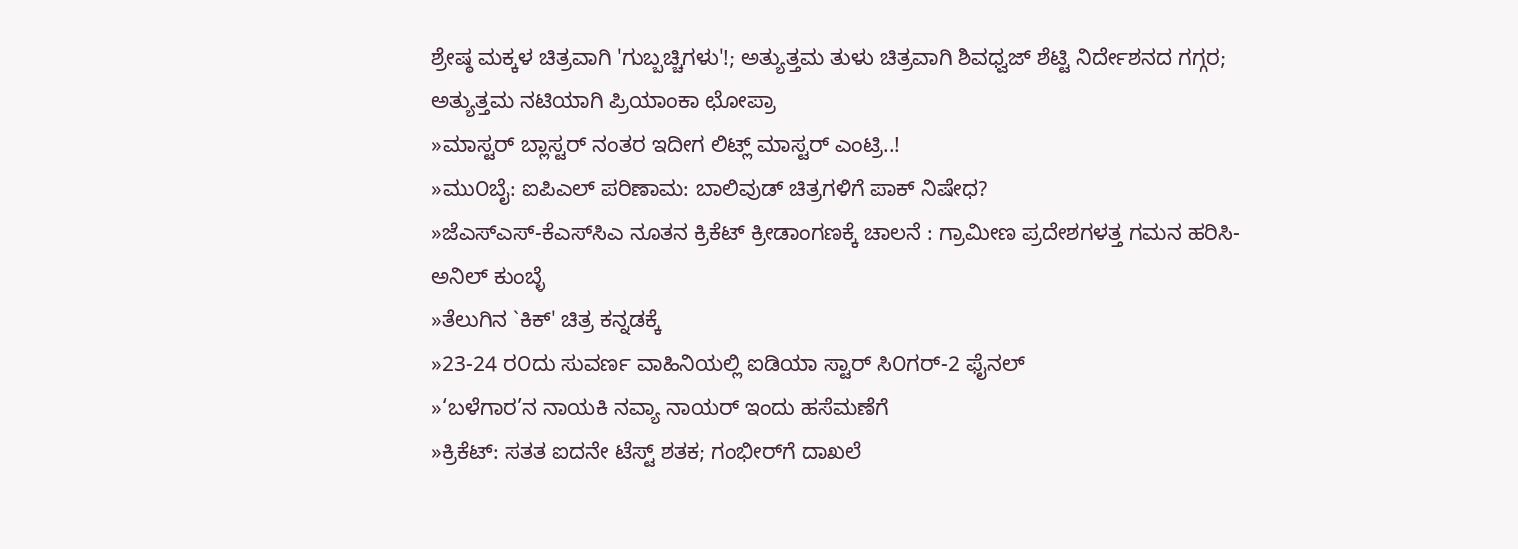ಶ್ರೇಷ್ಠ ಮಕ್ಕಳ ಚಿತ್ರವಾಗಿ 'ಗುಬ್ಬಚ್ಚಿಗಳು'!; ಅತ್ಯುತ್ತಮ ತುಳು ಚಿತ್ರವಾಗಿ ಶಿವಧ್ವಜ್ ಶೆಟ್ಟಿ ನಿರ್ದೇಶನದ ಗಗ್ಗರ; ಅತ್ಯುತ್ತಮ ನಟಿಯಾಗಿ ಪ್ರಿಯಾಂಕಾ ಛೋಪ್ರಾ
»ಮಾಸ್ಟರ್ ಬ್ಲಾಸ್ಟರ್ ನಂತರ ಇದೀಗ ಲಿಟ್ಲ್ ಮಾಸ್ಟರ್ ಎಂಟ್ರಿ..!
»ಮು೦ಬೈ: ಐಪಿಎಲ್ ಪರಿಣಾಮ: ಬಾಲಿವುಡ್ ಚಿತ್ರಗಳಿಗೆ ಪಾಕ್ ನಿಷೇಧ?
»ಜೆಎಸ್‌ಎಸ್-ಕೆಎಸ್‌ಸಿಎ ನೂತನ ಕ್ರಿಕೆಟ್ ಕ್ರೀಡಾಂಗಣಕ್ಕೆ ಚಾಲನೆ : ಗ್ರಾಮೀಣ ಪ್ರದೇಶಗಳತ್ತ ಗಮನ ಹರಿಸಿ- ಅನಿಲ್ ಕುಂಬ್ಳೆ
»ತೆಲುಗಿನ `ಕಿಕ್' ಚಿತ್ರ ಕನ್ನಡಕ್ಕೆ
»23-24 ರ೦ದು ಸುವರ್ಣ ವಾಹಿನಿಯಲ್ಲಿ ಐಡಿಯಾ ಸ್ಟಾರ್ ಸಿ೦ಗರ್-2 ಫೈನಲ್
»‘ಬಳೆಗಾರ’ನ ನಾಯಕಿ ನವ್ಯಾ ನಾಯರ್ ಇಂದು ಹಸೆಮಣೆಗೆ
»ಕ್ರಿಕೆಟ್: ಸತತ ಐದನೇ ಟೆಸ್ಟ್ ಶತಕ; ಗಂಭೀರ್‌ಗೆ ದಾಖಲೆ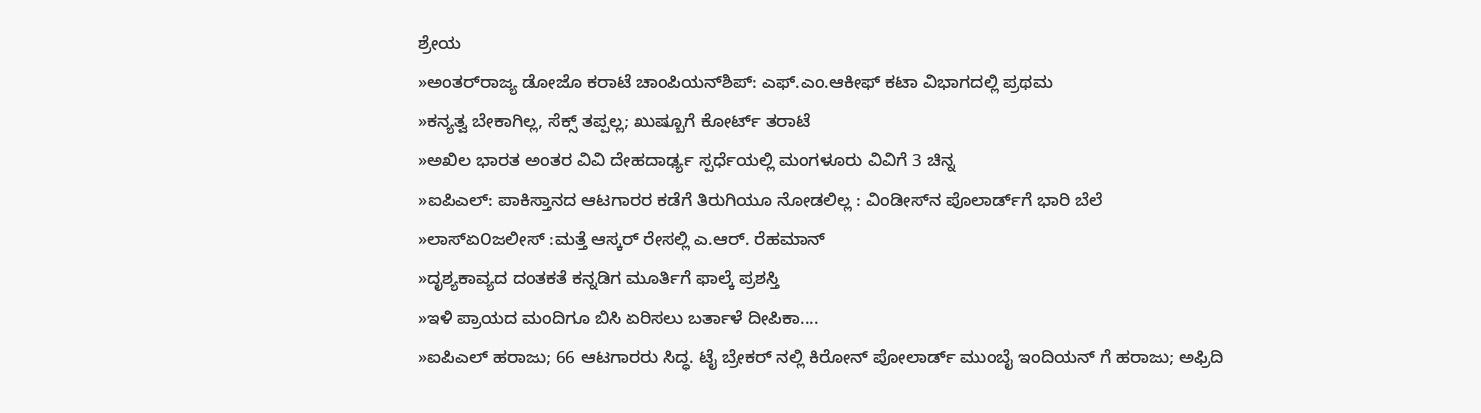ಶ್ರೇಯ
»ಅಂತರ್‌ರಾಜ್ಯ ಡೋಜೊ ಕರಾಟೆ ಚಾಂಪಿಯನ್‌ಶಿಪ್‌: ಎಫ್.ಎಂ.ಆಕೀಫ್ ಕಟಾ ವಿಭಾಗದಲ್ಲಿ ಪ್ರಥಮ
»ಕನ್ಯತ್ವ ಬೇಕಾಗಿಲ್ಲ, ಸೆಕ್ಸ್ ತಪ್ಪಲ್ಲ; ಖುಷ್ಬೂಗೆ ಕೋರ್ಟ್ ತರಾಟೆ
»ಅಖಿಲ ಭಾರತ ಅಂತರ ವಿವಿ ದೇಹದಾರ್ಢ್ಯ ಸ್ಪರ್ಧೆಯಲ್ಲಿ ಮಂಗಳೂರು ವಿವಿಗೆ 3 ಚಿನ್ನ
»ಐಪಿಎಲ್: ಪಾಕಿಸ್ತಾನದ ಆಟಗಾರರ ಕಡೆಗೆ ತಿರುಗಿಯೂ ನೋಡಲಿಲ್ಲ : ವಿಂಡೀಸ್‌ನ ಪೊಲಾರ್ಡ್‌ಗೆ ಭಾರಿ ಬೆಲೆ
»ಲಾಸ್‌ಏ೦ಜಲೀಸ್ :ಮತ್ತೆ ಆಸ್ಕರ್ ರೇಸಲ್ಲಿ ಎ.ಆರ್. ರೆಹಮಾನ್
»ದೃಶ್ಯಕಾವ್ಯದ ದಂತಕತೆ ಕನ್ನಡಿಗ ಮೂರ್ತಿಗೆ ಫಾಲ್ಕೆ ಪ್ರಶಸ್ತಿ
»ಇಳಿ ಪ್ರಾಯದ ಮಂದಿಗೂ ಬಿಸಿ ಏರಿಸಲು ಬರ್ತಾಳೆ ದೀಪಿಕಾ....
»ಐಪಿಎಲ್ ಹರಾಜು; 66 ಆಟಗಾರರು ಸಿದ್ಧ. ಟೈ ಬ್ರೇಕರ್ ನಲ್ಲಿ ಕಿರೋನ್ ಪೋಲಾರ್ಡ್ ಮುಂಬೈ ಇಂದಿಯನ್ ಗೆ ಹರಾಜು; ಅಫ್ರಿದಿ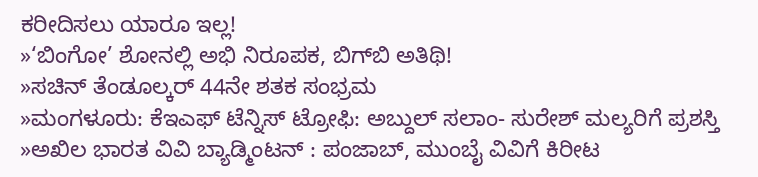ಕರೀದಿಸಲು ಯಾರೂ ಇಲ್ಲ!
»‘ಬಿಂಗೋ’ ಶೋನಲ್ಲಿ ಅಭಿ ನಿರೂಪಕ, ಬಿಗ್‌ಬಿ ಅತಿಥಿ!
»ಸಚಿನ್ ತೆಂಡೂಲ್ಕರ್ 44ನೇ ಶತಕ ಸಂಭ್ರಮ
»ಮಂಗಳೂರು: ಕೆ‌ಇ‌ಎಫ್ ಟೆನ್ನಿಸ್ ಟ್ರೋಫಿ: ಅಬ್ದುಲ್ ಸಲಾಂ- ಸುರೇಶ್ ಮಲ್ಯರಿಗೆ ಪ್ರಶಸ್ತಿ
»ಅಖಿಲ ಭಾರತ ವಿವಿ ಬ್ಯಾಡ್ಮಿಂಟನ್ : ಪಂಜಾಬ್, ಮುಂಬೈ ವಿವಿಗೆ ಕಿರೀಟ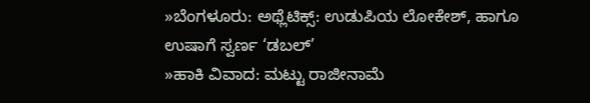»ಬೆಂಗಳೂರು: ಅಥ್ಲೆಟಿಕ್ಸ್: ಉಡುಪಿಯ ಲೋಕೇಶ್, ಹಾಗೂ ಉಷಾಗೆ ಸ್ವರ್ಣ ‘ಡಬಲ್’
»ಹಾಕಿ ವಿವಾದ: ಮಟ್ಟು ರಾಜೀನಾಮೆ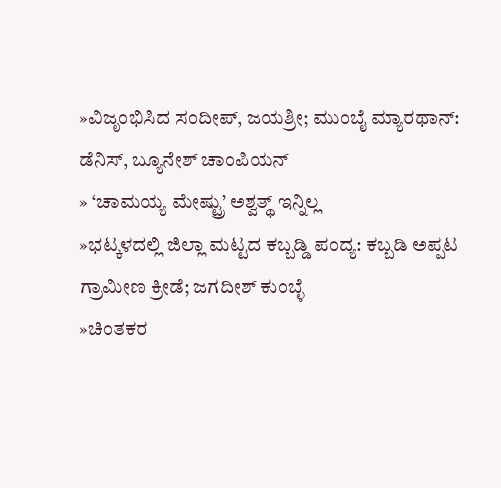»ವಿಜೃಂಭಿಸಿದ ಸಂದೀಪ್, ಜಯಶ್ರೀ; ಮುಂಬೈ ಮ್ಯಾರಥಾನ್: ಡೆನಿಸ್, ಬ್ಯೂನೇಶ್ ಚಾಂಪಿಯನ್
» ‘ಚಾಮಯ್ಯ ಮೇಷ್ಟ್ರು’ ಅಶ್ವತ್ಥ್ ಇನ್ನಿಲ್ಲ
»ಭಟ್ಕಳದಲ್ಲಿ ಜಿಲ್ಲಾ ಮಟ್ಟದ ಕಬ್ಬಡ್ಡಿ ಪಂದ್ಯ: ಕಬ್ಬಡಿ ಅಪ್ಪಟ ಗ್ರಾಮೀಣ ಕ್ರೀಡೆ; ಜಗದೀಶ್‌ ಕುಂಬ್ಳೆ
»ಚಿಂತಕರ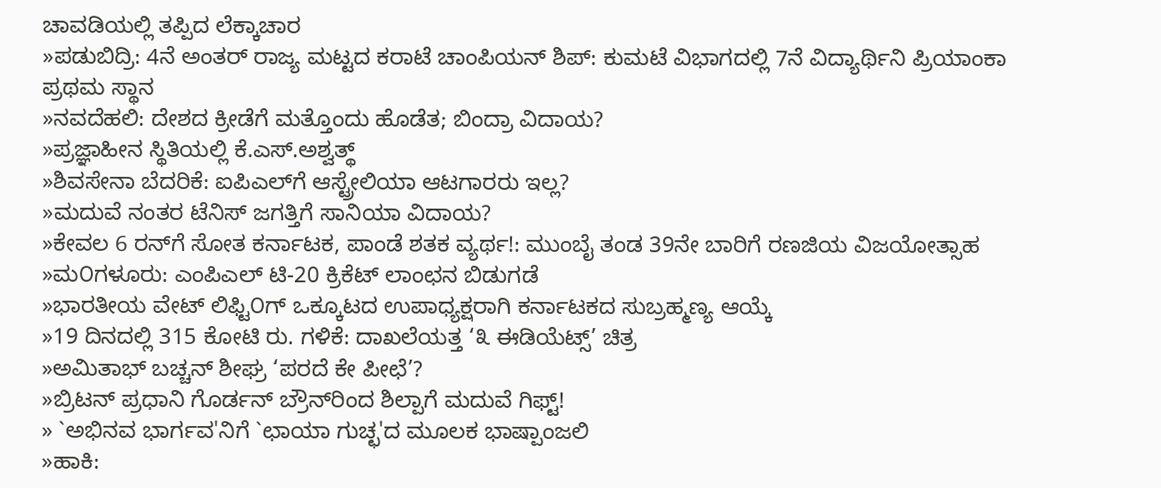ಚಾವಡಿಯಲ್ಲಿ ತಪ್ಪಿದ ಲೆಕ್ಕಾಚಾರ
»ಪಡುಬಿದ್ರಿ: 4ನೆ ಅಂತರ್‌ ರಾಜ್ಯ ಮಟ್ಟದ ಕರಾಟೆ ಚಾಂಪಿಯನ್‌ ಶಿಪ್‌: ಕುಮಟೆ ವಿಭಾಗದಲ್ಲಿ 7ನೆ ವಿದ್ಯಾರ್ಥಿನಿ ಪ್ರಿಯಾಂಕಾ ಪ್ರಥಮ ಸ್ಥಾನ
»ನವದೆಹಲಿ: ದೇಶದ ಕ್ರೀಡೆಗೆ ಮತ್ತೊಂದು ಹೊಡೆತ; ಬಿಂದ್ರಾ ವಿದಾಯ?
»ಪ್ರಜ್ಞಾಹೀನ ಸ್ಥಿತಿಯಲ್ಲಿ ಕೆ.ಎಸ್.ಅಶ್ವತ್ಥ್
»ಶಿವಸೇನಾ ಬೆದರಿಕೆ: ಐಪಿಎಲ್‌ಗೆ ಆಸ್ಟ್ರೇಲಿಯಾ ಆಟಗಾರರು ಇಲ್ಲ?
»ಮದುವೆ ನಂತರ ಟೆನಿಸ್ ಜಗತ್ತಿಗೆ ಸಾನಿಯಾ ವಿದಾಯ?
»ಕೇವಲ 6 ರನ್‌ಗೆ ಸೋತ ಕರ್ನಾಟಕ, ಪಾಂಡೆ ಶತಕ ವ್ಯರ್ಥ!: ಮುಂಬೈ ತಂಡ 39ನೇ ಬಾರಿಗೆ ರಣಜಿಯ ವಿಜಯೋತ್ಸಾಹ
»ಮ೦ಗಳೂರು: ಎಂಪಿ‌ಎಲ್ ಟಿ-20 ಕ್ರಿಕೆಟ್ ಲಾಂಛನ ಬಿಡುಗಡೆ
»ಭಾರತೀಯ ವೇಟ್ ಲಿಫ್ಟಿ೦ಗ್ ಒಕ್ಕೂಟದ ಉಪಾಧ್ಯಕ್ಷರಾಗಿ ಕರ್ನಾಟಕದ ಸುಬ್ರಹ್ಮಣ್ಯ ಆಯ್ಕೆ
»19 ದಿನದಲ್ಲಿ 315 ಕೋಟಿ ರು. ಗಳಿಕೆ: ದಾಖಲೆಯತ್ತ ‘೩ ಈಡಿಯೆಟ್ಸ್’ ಚಿತ್ರ
»ಅಮಿತಾಭ್ ಬಚ್ಚನ್ ಶೀಘ್ರ ‘ಪರದೆ ಕೇ ಪೀಛೆ’?
»ಬ್ರಿಟನ್ ಪ್ರಧಾನಿ ಗೊರ್ಡನ್ ಬ್ರೌನ್‌ರಿಂದ ಶಿಲ್ಪಾಗೆ ಮದುವೆ ಗಿಫ್ಟ್!
» `ಅಭಿನವ ಭಾರ್ಗವ'ನಿಗೆ `ಛಾಯಾ ಗುಚ್ಛ'ದ ಮೂಲಕ ಭಾಷ್ಪಾಂಜಲಿ
»ಹಾಕಿ: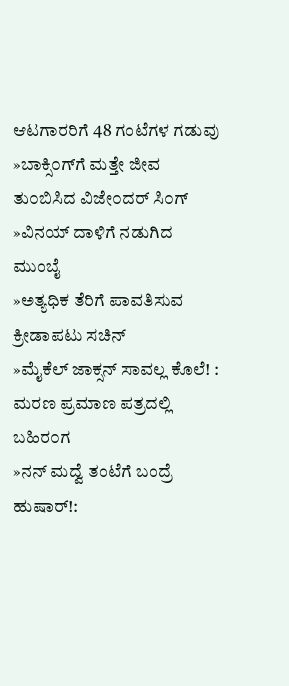ಆಟಗಾರರಿಗೆ 48 ಗಂಟೆಗಳ ಗಡುವು
»ಬಾಕ್ಸಿ೦ಗ್‌ಗೆ ಮತ್ತೇ ಜೀವ ತು೦ಬಿಸಿದ ವಿಜೇ೦ದರ್ ಸಿ೦ಗ್
»ವಿನಯ್ ದಾಳಿಗೆ ನಡುಗಿದ ಮುಂಬೈ
»ಅತ್ಯಧಿಕ ತೆರಿಗೆ ಪಾವತಿಸುವ ಕ್ರೀಡಾಪಟು ಸಚಿನ್
»ಮೈಕೆಲ್ ಜಾಕ್ಸನ್ ಸಾವಲ್ಲ ಕೊಲೆ! : ಮರಣ ಪ್ರಮಾಣ ಪತ್ರದಲ್ಲಿ ಬಹಿರ೦ಗ
»ನನ್ ಮದ್ವೆ ತಂಟೆಗೆ ಬಂದ್ರೆ ಹುಷಾರ್!: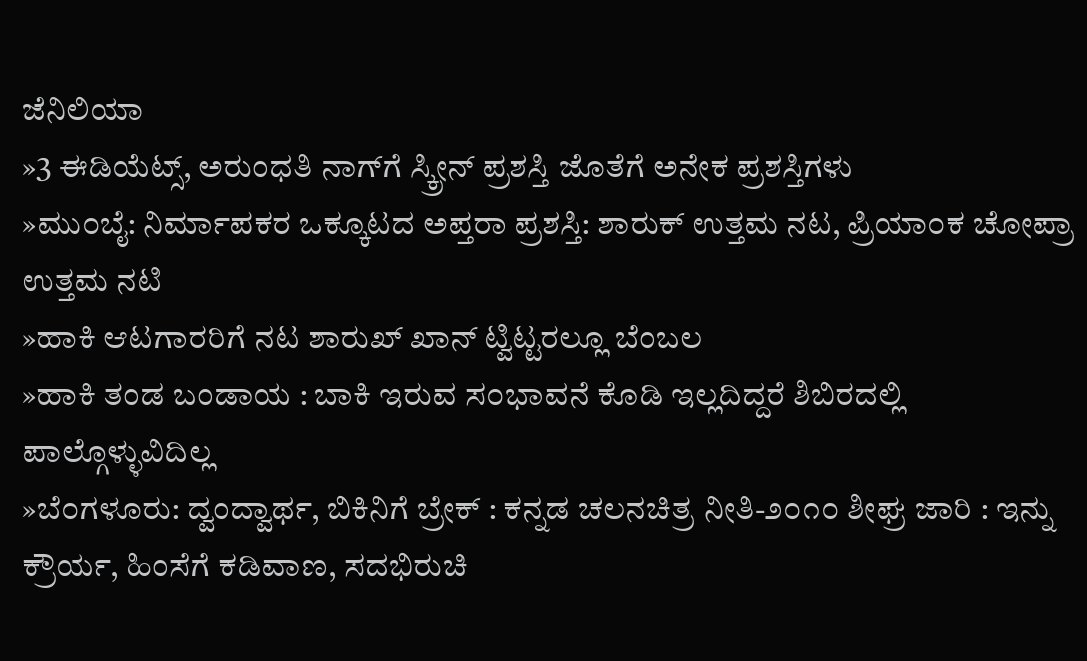ಜೆನಿಲಿಯಾ
»3 ಈಡಿಯೆಟ್ಸ್, ಅರುಂಧತಿ ನಾಗ್‌ಗೆ ಸ್ಕ್ರೀನ್ ಪ್ರಶಸ್ತಿ ಜೊತೆಗೆ ಅನೇಕ ಪ್ರಶಸ್ತಿಗಳು
»ಮು೦ಬೈ: ನಿರ್ಮಾಪಕರ ಒಕ್ಕೂಟದ ಅಪ್ತರಾ ಪ್ರಶಸ್ತಿ: ಶಾರುಕ್ ಉತ್ತಮ ನಟ, ಪ್ರಿಯಾ೦ಕ ಚೋಪ್ರಾ ಉತ್ತಮ ನಟಿ
»ಹಾಕಿ ಆಟಗಾರರಿಗೆ ನಟ ಶಾರುಖ್ ಖಾನ್ ಟ್ವಿಟ್ಟರಲ್ಲೂ ಬೆಂಬಲ
»ಹಾಕಿ ತಂಡ ಬಂಡಾಯ : ಬಾಕಿ ಇರುವ ಸ೦ಭಾವನೆ ಕೊಡಿ ಇಲ್ಲದಿದ್ದರೆ ಶಿಬಿರದಲ್ಲಿ ಪಾಲ್ಗೊಳ್ಳುವಿದಿಲ್ಲ
»ಬೆ೦ಗಳೂರು: ದ್ವಂದ್ವಾರ್ಥ, ಬಿಕಿನಿಗೆ ಬ್ರೇಕ್ : ಕನ್ನಡ ಚಲನಚಿತ್ರ ನೀತಿ-೨೦೧೦ ಶೀಘ್ರ ಜಾರಿ : ಇನ್ನು ಕ್ರೌರ್ಯ, ಹಿಂಸೆಗೆ ಕಡಿವಾಣ, ಸದಭಿರುಚಿ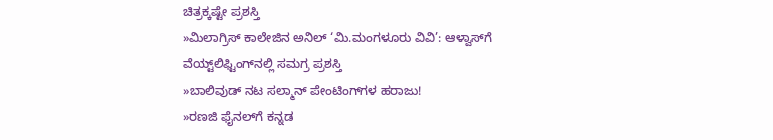ಚಿತ್ರಕ್ಕಷ್ಟೇ ಪ್ರಶಸ್ತಿ
»ಮಿಲಾಗ್ರಿಸ್ ಕಾಲೇಜಿನ ಅನಿಲ್ ‘ಮಿ.ಮಂಗಳೂರು ವಿವಿ’: ಆಳ್ವಾಸ್‌ಗೆ ವೆಯ್ಟ್‌ಲಿಫ್ಟಿಂಗ್‌ನಲ್ಲಿ ಸಮಗ್ರ ಪ್ರಶಸ್ತಿ
»ಬಾಲಿವುಡ್ ನಟ ಸಲ್ಮಾನ್ ಪೇಂಟಿಂಗ್‌ಗಳ ಹರಾಜು!
»ರಣಜಿ ಫೈನಲ್‌ಗೆ ಕನ್ನಡ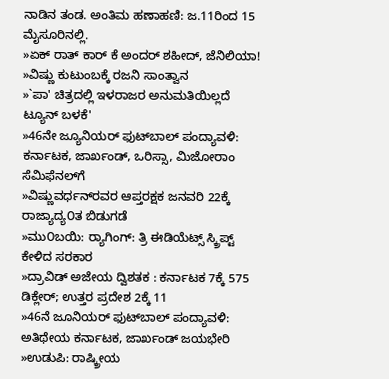ನಾಡಿನ ತಂಡ. ಅಂತಿಮ ಹಣಾಹಣಿ: ಜ.11ರಿಂದ 15 ಮೈಸೂರಿನಲ್ಲಿ.
»ಏಕ್ ರಾತ್ ಕಾರ್ ಕೆ ಅಂದರ್ ಶಹೀದ್, ಜೆನಿಲಿಯಾ!
»ವಿಷ್ಣು ಕುಟುಂಬಕ್ಕೆ ರಜನಿ ಸಾಂತ್ವಾನ
»`ಪಾ' ಚಿತ್ರದಲ್ಲಿ ಇಳರಾಜರ ಅನುಮತಿಯಿಲ್ಲದೆ ಟ್ಯೂನ್ ಬಳಕೆ'
»46ನೇ ಜ್ಯೂನಿಯರ್ ಫುಟ್‌ಬಾಲ್ ಪಂದ್ಯಾವಳಿ: ಕರ್ನಾಟಕ, ಜಾರ್ಖಂಡ್, ಒರಿಸ್ಸಾ, ಮಿಜೋರಾಂ ಸೆಮಿಫೆನಲ್‌ಗೆ
»ವಿಷ್ಣುವರ್ಧನ್‌ರವರ ಆಪ್ತರಕ್ಷಕ ಜನವರಿ 22ಕ್ಕೆ ರಾಜ್ಯಾದ್ಯ೦ತ ಬಿಡುಗಡೆ
»ಮು೦ಬಯಿ: ರ್‍ಯಾಗಿಂಗ್: ತ್ರಿ ಈಡಿಯೆಟ್ಸ್ ಸ್ಕ್ರಿಪ್ಟ್ ಕೇಳಿದ ಸರಕಾರ
»ದ್ರಾವಿಡ್ ಅಜೇಯ ದ್ವಿಶತಕ : ಕರ್ನಾಟಕ 7ಕ್ಕೆ 575 ಡಿಕ್ಲೇರ್; ಉತ್ತರ ಪ್ರದೇಶ 2ಕ್ಕೆ 11
»46ನೆ ಜೂನಿಯರ್ ಫುಟ್‌ಬಾಲ್ ಪಂದ್ಯಾವಳಿ: ಅತಿಥೇಯ ಕರ್ನಾಟಕ, ಜಾರ್ಖಂಡ್ ಜಯಭೇರಿ
»ಉಡುಪಿ: ರಾಷ್ಕ್ರೀಯ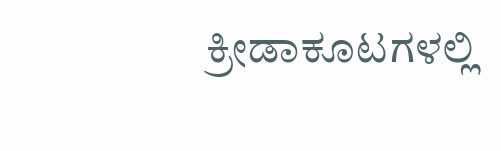ಕ್ರೀಡಾಕೂಟಗಳಲ್ಲಿ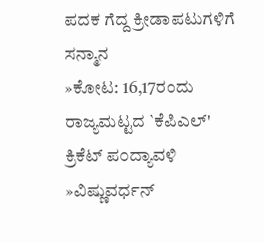ಪದಕ ಗೆದ್ದ ಕ್ರೀಡಾಪಟುಗಳಿಗೆ ಸನ್ಮಾನ
»ಕೋಟ: 16,17ರಂದು ರಾಜ್ಯಮಟ್ಟದ `ಕೆಪಿ‌ಎಲ್' ಕ್ರಿಕೆಟ್ ಪ೦ದ್ಯಾವಳಿ
»ವಿಷ್ಣುವರ್ಧನ್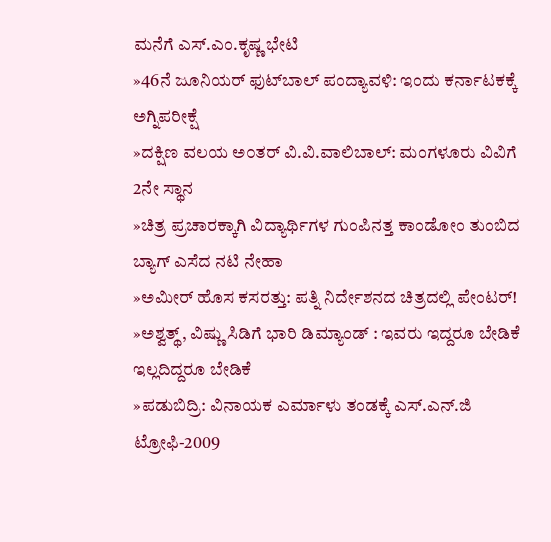ಮನೆಗೆ ಎಸ್.ಎಂ.ಕೃಷ್ಣ ಭೇಟಿ
»46ನೆ ಜೂನಿಯರ್ ಫುಟ್‌ಬಾಲ್ ಪಂದ್ಯಾವಳಿ: ಇಂದು ಕರ್ನಾಟಕಕ್ಕೆ ಅಗ್ನಿಪರೀಕ್ಷೆ
»ದಕ್ಷಿಣ ವಲಯ ಅ೦ತರ್ ವಿ.ವಿ.ವಾಲಿಬಾಲ್: ಮಂಗಳೂರು ವಿವಿಗೆ 2ನೇ ಸ್ಥಾನ
»ಚಿತ್ರ ಪ್ರಚಾರಕ್ಕಾಗಿ ವಿದ್ಯಾರ್ಥಿಗಳ ಗುಂಪಿನತ್ತ ಕಾಂಡೋಂ ತುಂಬಿದ ಬ್ಯಾಗ್ ಎಸೆದ ನಟಿ ನೇಹಾ
»ಅಮೀರ್ ಹೊಸ ಕಸರತ್ತು: ಪತ್ನಿ ನಿರ್ದೇಶನದ ಚಿತ್ರದಲ್ಲಿ ಪೇಂಟರ್!
»ಅಶ್ವತ್ಥ್, ವಿಷ್ಣು ಸಿಡಿಗೆ ಭಾರಿ ಡಿಮ್ಯಾಂಡ್ : ಇವರು ಇದ್ದರೂ ಬೇಡಿಕೆ ಇಲ್ಲದಿದ್ದರೂ ಬೇಡಿಕೆ
»ಪಡುಬಿದ್ರಿ: ವಿನಾಯಕ ಎರ್ಮಾಳು ತಂಡಕ್ಕೆ ಎಸ್.ಎನ್.ಜಿ ಟ್ರೋಫಿ-2009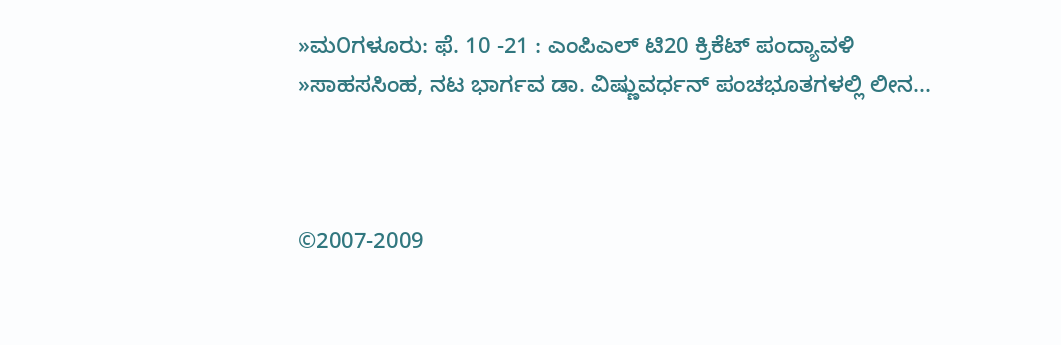»ಮ೦ಗಳೂರು: ಫೆ. 10 -21 : ಎಂಪಿ‌ಎಲ್ ಟಿ20 ಕ್ರಿಕೆಟ್ ಪಂದ್ಯಾವಳಿ
»ಸಾಹಸಸಿಂಹ, ನಟ ಭಾರ್ಗವ ಡಾ. ವಿಷ್ಣುವರ್ಧನ್ ಪಂಚಭೂತಗಳಲ್ಲಿ ಲೀನ...



©2007-2009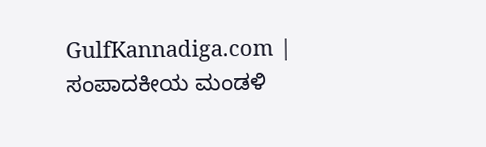GulfKannadiga.com | ಸಂಪಾದಕೀಯ ಮಂಡಳಿ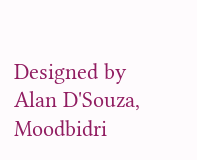Designed by Alan D'Souza, Moodbidri